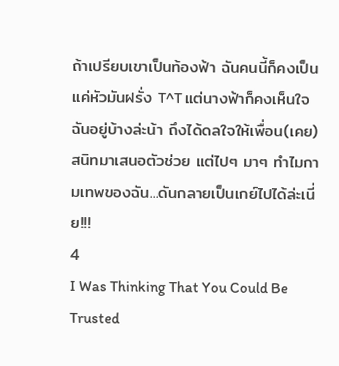ถ้าเปรียบเขาเป็นท้องฟ้า ฉันคนนี้ก็คงเป็นแค่หัวมันฝรั่ง T^T แต่นางฟ้าก็คงเห็นใจฉันอยู่บ้างล่ะน้า ถึงได้ดลใจให้เพื่อน(เคย)สนิทมาเสนอตัวช่วย แต่ไปๆ มาๆ ทำไมกามเทพของฉัน...ดันกลายเป็นเกย์ไปได้ล่ะเนี่ย!!!
4
I Was Thinking That You Could Be Trusted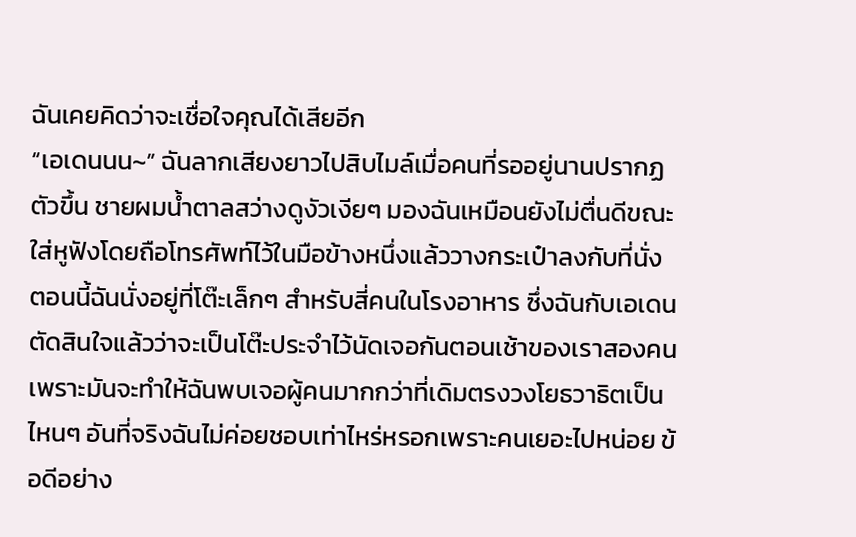ฉันเคยคิดว่าจะเชื่อใจคุณได้เสียอีก
“เอเดนนน~” ฉันลากเสียงยาวไปสิบไมล์เมื่อคนที่รออยู่นานปรากฏตัวขึ้น ชายผมน้ำตาลสว่างดูงัวเงียๆ มองฉันเหมือนยังไม่ตื่นดีขณะใส่หูฟังโดยถือโทรศัพท์ไว้ในมือข้างหนึ่งแล้ววางกระเป๋าลงกับที่นั่ง
ตอนนี้ฉันนั่งอยู่ที่โต๊ะเล็กๆ สำหรับสี่คนในโรงอาหาร ซึ่งฉันกับเอเดนตัดสินใจแล้วว่าจะเป็นโต๊ะประจำไว้นัดเจอกันตอนเช้าของเราสองคน เพราะมันจะทำให้ฉันพบเจอผู้คนมากกว่าที่เดิมตรงวงโยธวาธิตเป็นไหนๆ อันที่จริงฉันไม่ค่อยชอบเท่าไหร่หรอกเพราะคนเยอะไปหน่อย ข้อดีอย่าง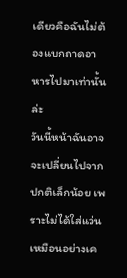เดียวคือฉันไม่ต้องแบกถาดอาหารไปมาเท่านั้นล่ะ
วันนี้หน้าฉันอาจจะเปลี่ยนไปจากปกติเล็กน้อย เพราะไม่ได้ใส่แว่นเหมือนอย่างเค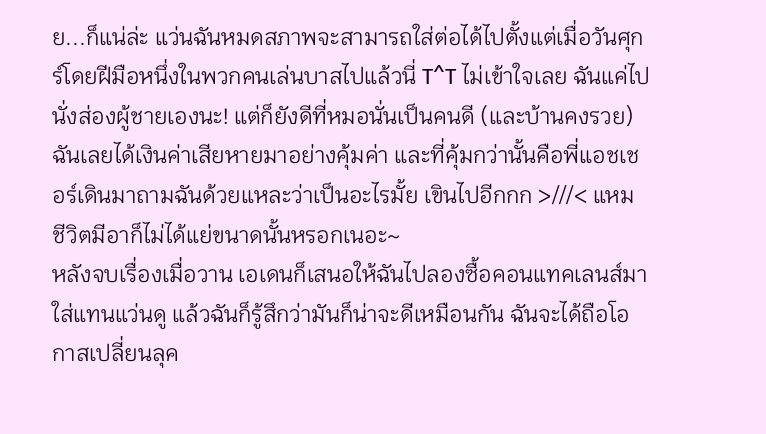ย...ก็แน่ล่ะ แว่นฉันหมดสภาพจะสามารถใส่ต่อได้ไปตั้งแต่เมื่อวันศุกร์โดยฝีมือหนึ่งในพวกคนเล่นบาสไปแล้วนี่ T^T ไม่เข้าใจเลย ฉันแค่ไปนั่งส่องผู้ชายเองนะ! แต่ก็ยังดีที่หมอนั่นเป็นคนดี (และบ้านคงรวย) ฉันเลยได้เงินค่าเสียหายมาอย่างคุ้มค่า และที่คุ้มกว่านั้นคือพี่แอชเชอร์เดินมาถามฉันด้วยแหละว่าเป็นอะไรมั้ย เขินไปอีกกก >///< แหม ชีวิตมีอาก็ไม่ได้แย่ขนาดนั้นหรอกเนอะ~
หลังจบเรื่องเมื่อวาน เอเดนก็เสนอให้ฉันไปลองซื้อคอนแทคเลนส์มาใส่แทนแว่นดู แล้วฉันก็รู้สึกว่ามันก็น่าจะดีเหมือนกัน ฉันจะได้ถือโอกาสเปลี่ยนลุค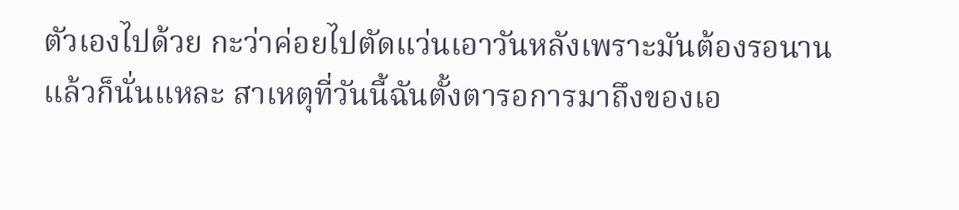ตัวเองไปด้วย กะว่าค่อยไปตัดแว่นเอาวันหลังเพราะมันต้องรอนาน
แล้วก็นั่นแหละ สาเหตุที่วันนี้ฉันตั้งตารอการมาถึงของเอ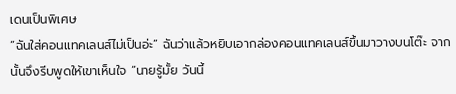เดนเป็นพิเศษ
“ฉันใส่คอนแทคเลนส์ไม่เป็นอ่ะ” ฉันว่าแล้วหยิบเอากล่องคอนแทคเลนส์ขึ้นมาวางบนโต๊ะ จากนั้นจึงรีบพูดให้เขาเห็นใจ “นายรู้มั้ย วันนี้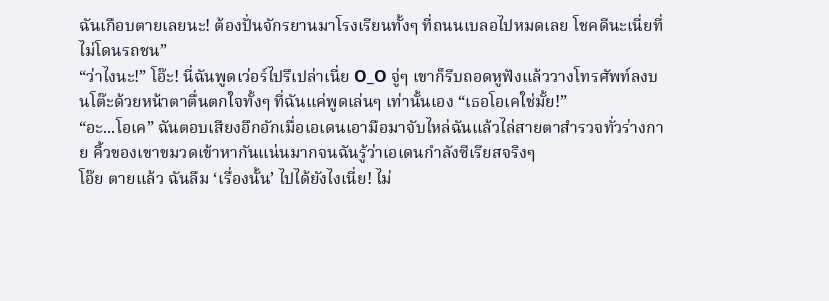ฉันเกือบตายเลยนะ! ต้องปั่นจักรยานมาโรงเรียนทั้งๆ ที่ถนนเบลอไปหมดเลย โชคดีนะเนี่ยที่ไม่โดนรถชน”
“ว่าไงนะ!” โอ๊ะ! นี่ฉันพูดเว่อร์ไปรึเปล่าเนี่ย O_O จู่ๆ เขาก็รีบถอดหูฟังแล้ววางโทรศัพท์ลงบนโต๊ะด้วยหน้าตาตื่นตกใจทั้งๆ ที่ฉันแค่พูดเล่นๆ เท่านั้นเอง “เธอโอเคใช่มั้ย!”
“อะ...โอเค” ฉันตอบเสียงอึกอักเมื่อเอเดนเอามือมาจับไหล่ฉันแล้วไล่สายตาสำรวจทั่วร่างกาย คิ้วของเขาขมวดเข้าหากันแน่นมากจนฉันรู้ว่าเอเดนกำลังซีเรียสจริงๆ
โอ๊ย ตายแล้ว ฉันลืม ‘เรื่องนั้น’ ไปได้ยังไงเนี่ย! ไม่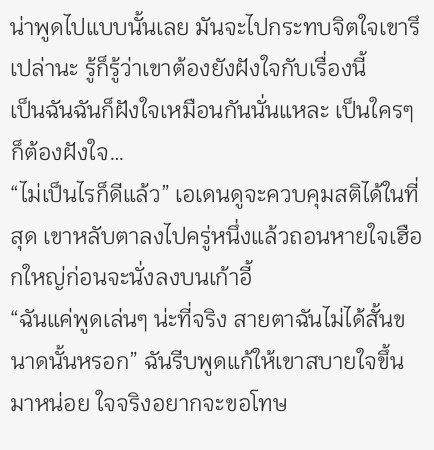น่าพูดไปแบบนั้นเลย มันจะไปกระทบจิตใจเขารึเปล่านะ รู้ก็รู้ว่าเขาต้องยังฝังใจกับเรื่องนี้
เป็นฉันฉันก็ฝังใจเหมือนกันนั่นแหละ เป็นใครๆ ก็ต้องฝังใจ…
“ไม่เป็นไรก็ดีแล้ว” เอเดนดูจะควบคุมสติได้ในที่สุด เขาหลับตาลงไปครู่หนึ่งแล้วถอนหายใจเฮือกใหญ่ก่อนจะนั่งลงบนเก้าอี้
“ฉันแค่พูดเล่นๆ น่ะที่จริง สายตาฉันไม่ได้สั้นขนาดนั้นหรอก” ฉันรีบพูดแก้ให้เขาสบายใจขึ้นมาหน่อย ใจจริงอยากจะขอโทษ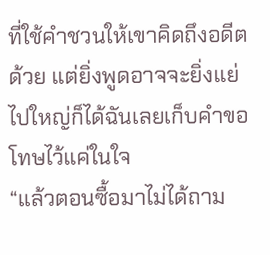ที่ใช้คำชวนให้เขาคิดถึงอดีตด้วย แต่ยิ่งพูดอาจจะยิ่งแย่ไปใหญ่ก็ได้ฉันเลยเก็บคำขอโทษไว้แค่ในใจ
“แล้วตอนซื้อมาไม่ได้ถาม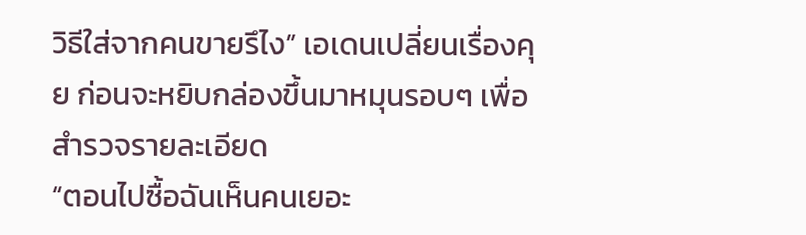วิธีใส่จากคนขายรึไง” เอเดนเปลี่ยนเรื่องคุย ก่อนจะหยิบกล่องขึ้นมาหมุนรอบๆ เพื่อสำรวจรายละเอียด
“ตอนไปซื้อฉันเห็นคนเยอะ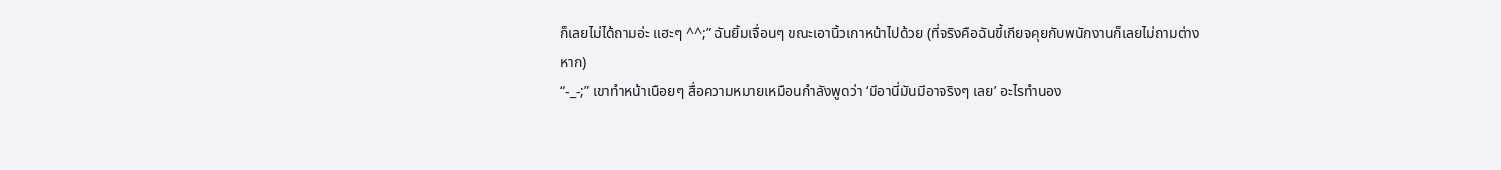ก็เลยไม่ได้ถามอ่ะ แฮะๆ ^^;” ฉันยิ้มเจื่อนๆ ขณะเอานิ้วเกาหน้าไปด้วย (ที่จริงคือฉันขี้เกียจคุยกับพนักงานก็เลยไม่ถามต่างหาก)
“-_-;” เขาทำหน้าเนือยๆ สื่อความหมายเหมือนกำลังพูดว่า ‘มีอานี่มันมีอาจริงๆ เลย’ อะไรทำนอง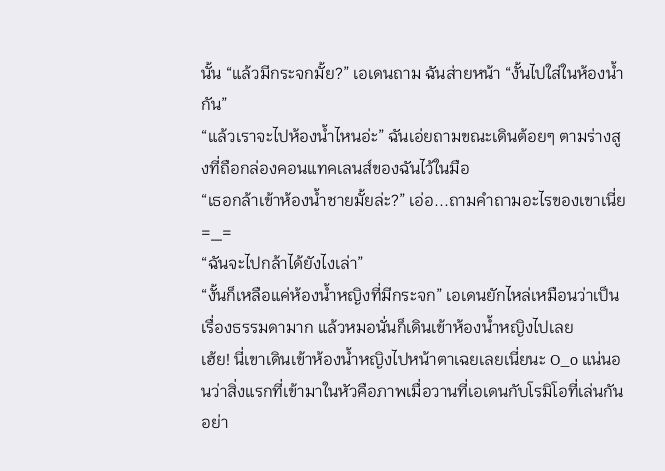นั้น “แล้วมีกระจกมั้ย?” เอเดนถาม ฉันส่ายหน้า “งั้นไปใส่ในห้องน้ำกัน”
“แล้วเราจะไปห้องน้ำไหนอ่ะ” ฉันเอ่ยถามขณะเดินต้อยๆ ตามร่างสูงที่ถือกล่องคอนแทคเลนส์ของฉันไว้ในมือ
“เธอกล้าเข้าห้องน้ำชายมั้ยล่ะ?” เอ่อ...ถามคำถามอะไรของเขาเนี่ย =_=
“ฉันจะไปกล้าได้ยังไงเล่า”
“งั้นก็เหลือแค่ห้องน้ำหญิงที่มีกระจก” เอเดนยักไหล่เหมือนว่าเป็นเรื่องธรรมดามาก แล้วหมอนั่นก็เดินเข้าห้องน้ำหญิงไปเลย
เฮ้ย! นี่เขาเดินเข้าห้องน้ำหญิงไปหน้าตาเฉยเลยเนี่ยนะ O_o แน่นอนว่าสิ่งแรกที่เข้ามาในหัวคือภาพเมื่อวานที่เอเดนกับโรมิโอที่เล่นกันอย่า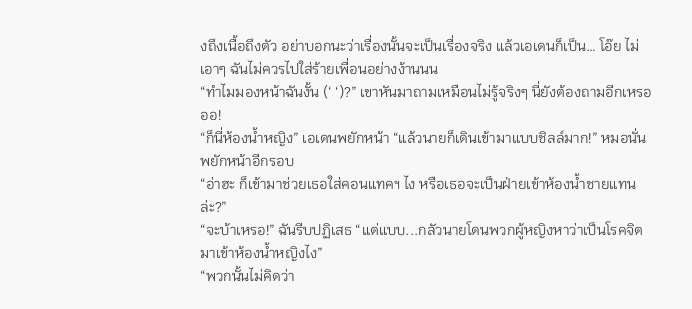งถึงเนื้อถึงตัว อย่าบอกนะว่าเรื่องนั้นจะเป็นเรื่องจริง แล้วเอเดนก็เป็น… โอ๊ย ไม่เอาๆ ฉันไม่ควรไปใส่ร้ายเพื่อนอย่างง้านนน
“ทำไมมองหน้าฉันงั้น (‘ ‘)?” เขาหันมาถามเหมือนไม่รู้จริงๆ นี่ยังต้องถามอีกเหรอออ!
“ก็นี่ห้องน้ำหญิง” เอเดนพยักหน้า “แล้วนายก็เดินเข้ามาแบบชิลล์มาก!” หมอนั่นพยักหน้าอีกรอบ
“อ่าฮะ ก็เข้ามาช่วยเธอใส่คอนแทคฯ ไง หรือเธอจะเป็นฝ่ายเข้าห้องน้ำชายแทนล่ะ?”
“จะบ้าเหรอ!” ฉันรีบปฏิเสธ “แต่แบบ...กลัวนายโดนพวกผู้หญิงหาว่าเป็นโรคจิตมาเข้าห้องน้ำหญิงไง”
“พวกนั้นไม่คิดว่า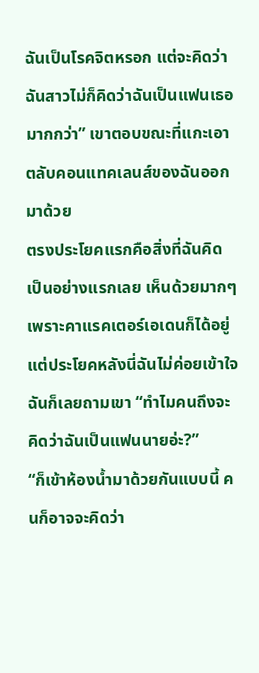ฉันเป็นโรคจิตหรอก แต่จะคิดว่าฉันสาวไม่ก็คิดว่าฉันเป็นแฟนเธอมากกว่า” เขาตอบขณะที่แกะเอาตลับคอนแทคเลนส์ของฉันออกมาด้วย
ตรงประโยคแรกคือสิ่งที่ฉันคิดเป็นอย่างแรกเลย เห็นด้วยมากๆ เพราะคาแรคเตอร์เอเดนก็ได้อยู่ แต่ประโยคหลังนี่ฉันไม่ค่อยเข้าใจ ฉันก็เลยถามเขา “ทำไมคนถึงจะคิดว่าฉันเป็นแฟนนายอ่ะ?”
“ก็เข้าห้องน้ำมาด้วยกันแบบนี้ คนก็อาจจะคิดว่า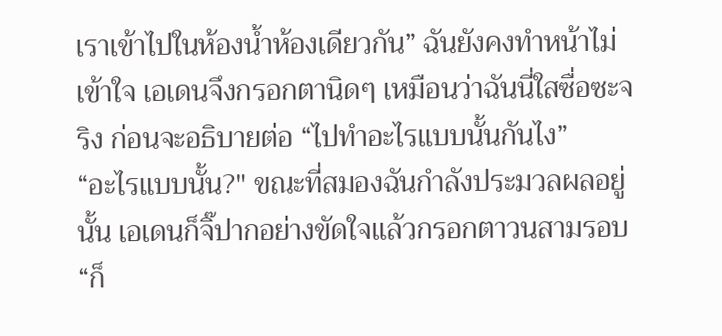เราเข้าไปในห้องน้ำห้องเดียวกัน” ฉันยังคงทำหน้าไม่เข้าใจ เอเดนจึงกรอกตานิดๆ เหมือนว่าฉันนี่ใสซื่อซะจริง ก่อนจะอธิบายต่อ “ไปทำอะไรแบบนั้นกันไง”
“อะไรแบบนั้น?" ขณะที่สมองฉันกำลังประมวลผลอยู่นั้น เอเดนก็จิ๊ปากอย่างขัดใจแล้วกรอกตาวนสามรอบ
“ก็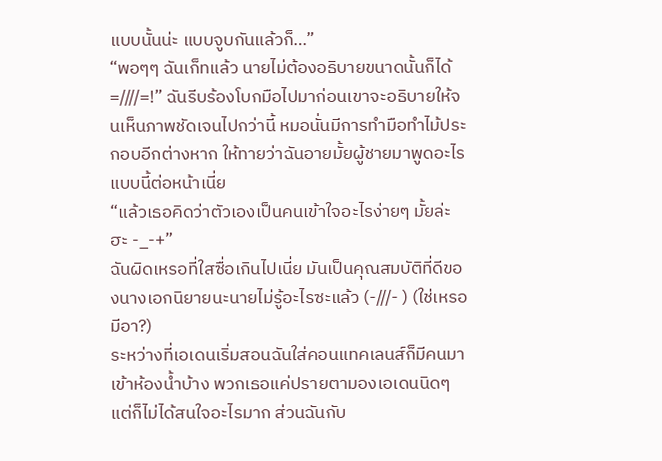แบบนั้นน่ะ แบบจูบกันแล้วก็…”
“พอๆๆ ฉันเก็ทแล้ว นายไม่ต้องอธิบายขนาดนั้นก็ได้ =////=!” ฉันรีบร้องโบกมือไปมาก่อนเขาจะอธิบายให้จนเห็นภาพชัดเจนไปกว่านี้ หมอนั่นมีการทำมือทำไม้ประกอบอีกต่างหาก ให้ทายว่าฉันอายมั้ยผู้ชายมาพูดอะไรแบบนี้ต่อหน้าเนี่ย
“แล้วเธอคิดว่าตัวเองเป็นคนเข้าใจอะไรง่ายๆ มั้ยล่ะฮะ -_-+”
ฉันผิดเหรอที่ใสซื่อเกินไปเนี่ย มันเป็นคุณสมบัติที่ดีของนางเอกนิยายนะนายไม่รู้อะไรซะแล้ว (-///- ) (ใช่เหรอมีอา?)
ระหว่างที่เอเดนเริ่มสอนฉันใส่คอนแทคเลนส์ก็มีคนมาเข้าห้องน้ำบ้าง พวกเธอแค่ปรายตามองเอเดนนิดๆ แต่ก็ไม่ได้สนใจอะไรมาก ส่วนฉันกับ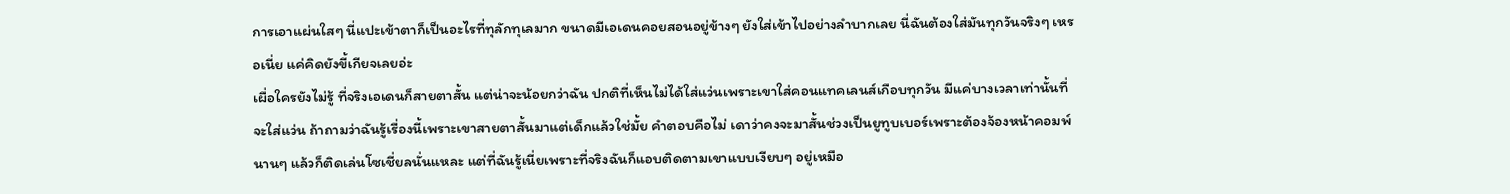การเอาแผ่นใสๆ นี่แปะเข้าตาก็เป็นอะไรที่ทุลักทุเลมาก ขนาดมีเอเดนคอยสอนอยู่ข้างๆ ยังใส่เข้าไปอย่างลำบากเลย นี่ฉันต้องใส่มันทุกวันจริงๆ เหรอเนี่ย แค่คิดยังขี้เกียจเลยอ่ะ
เผื่อใครยังไม่รู้ ที่จริงเอเดนก็สายตาสั้น แต่น่าจะน้อยกว่าฉัน ปกติที่เห็นไม่ได้ใส่แว่นเพราะเขาใส่คอนแทคเลนส์เกือบทุกวัน มีแค่บางเวลาเท่านั้นที่จะใส่แว่น ถ้าถามว่าฉันรู้เรื่องนี้เพราะเขาสายตาสั้นมาแต่เด็กแล้วใช่มั้ย คำตอบคือไม่ เดาว่าคงจะมาสั้นช่วงเป็นยูทูบเบอร์เพราะต้องจ้องหน้าคอมพ์นานๆ แล้วก็ติดเล่นโซเชี่ยลนั่นแหละ แต่ที่ฉันรู้เนี่ยเพราะที่จริงฉันก็แอบติดตามเขาแบบเงียบๆ อยู่เหมือ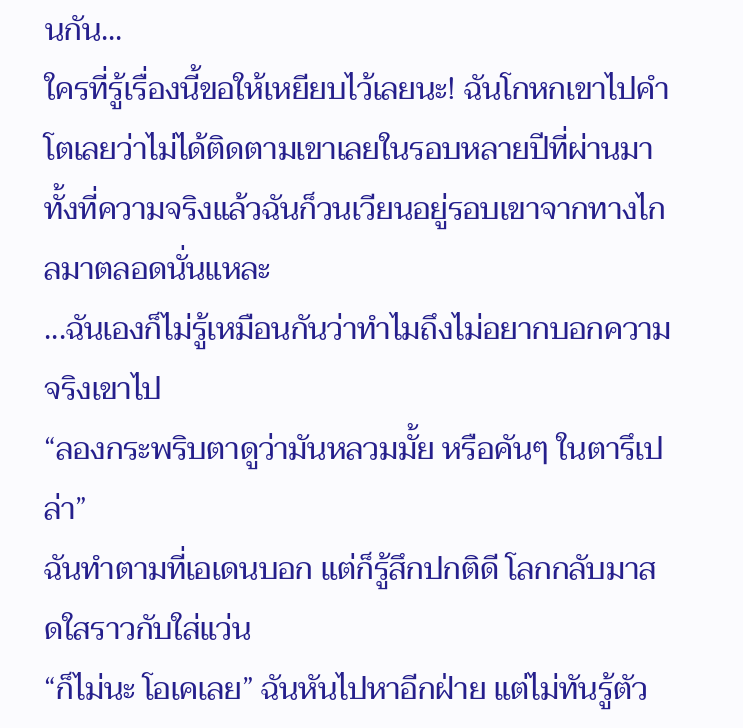นกัน...
ใครที่รู้เรื่องนี้ขอให้เหยียบไว้เลยนะ! ฉันโกหกเขาไปคำโตเลยว่าไม่ได้ติดตามเขาเลยในรอบหลายปีที่ผ่านมา ทั้งที่ความจริงแล้วฉันก็วนเวียนอยู่รอบเขาจากทางไกลมาตลอดนั่นแหละ
...ฉันเองก็ไม่รู้เหมือนกันว่าทำไมถึงไม่อยากบอกความจริงเขาไป
“ลองกระพริบตาดูว่ามันหลวมมั้ย หรือคันๆ ในตารึเปล่า”
ฉันทำตามที่เอเดนบอก แต่ก็รู้สึกปกติดี โลกกลับมาสดใสราวกับใส่แว่น
“ก็ไม่นะ โอเคเลย” ฉันหันไปหาอีกฝ่าย แต่ไม่ทันรู้ตัว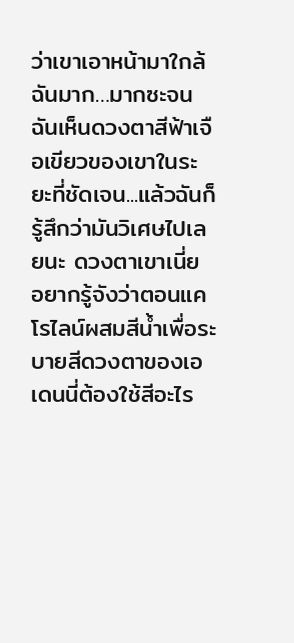ว่าเขาเอาหน้ามาใกล้ฉันมาก…มากซะจนฉันเห็นดวงตาสีฟ้าเจือเขียวของเขาในระยะที่ชัดเจน...แล้วฉันก็รู้สึกว่ามันวิเศษไปเลยนะ ดวงตาเขาเนี่ย อยากรู้จังว่าตอนแคโรไลน์ผสมสีน้ำเพื่อระบายสีดวงตาของเอเดนนี่ต้องใช้สีอะไร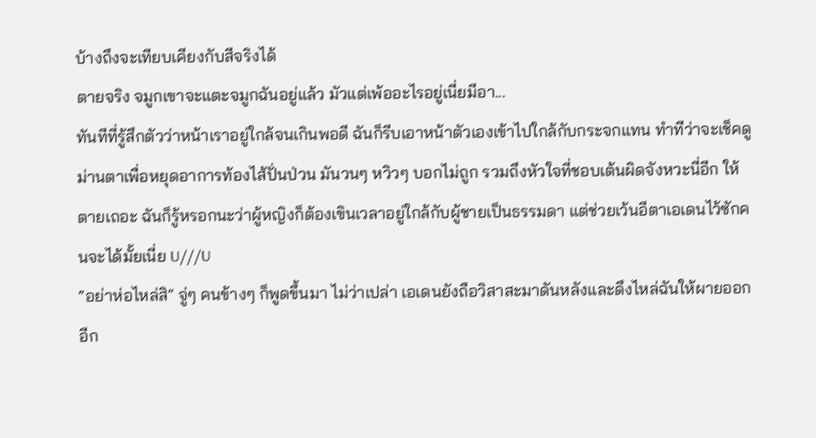บ้างถึงจะเทียบเคียงกับสีจริงได้
ตายจริง จมูกเขาจะแตะจมูกฉันอยู่แล้ว มัวแต่เพ้ออะไรอยู่เนี่ยมีอา...
ทันทีที่รู้สึกตัวว่าหน้าเราอยู่ใกล้จนเกินพอดี ฉันก็รีบเอาหน้าตัวเองเข้าไปใกล้กับกระจกแทน ทำทีว่าจะเช็คดูม่านตาเพื่อหยุดอาการท้องไส้ปั่นป่วน มันวนๆ หวิวๆ บอกไม่ถูก รวมถึงหัวใจที่ชอบเต้นผิดจังหวะนี่อีก ให้ตายเถอะ ฉันก็รู้หรอกนะว่าผู้หญิงก็ต้องเขินเวลาอยู่ใกล้กับผู้ชายเป็นธรรมดา แต่ช่วยเว้นอีตาเอเดนไว้ซักคนจะได้มั้ยเนี่ย U///U
“อย่าห่อไหล่สิ” จู่ๆ คนข้างๆ ก็พูดขึ้นมา ไม่ว่าเปล่า เอเดนยังถือวิสาสะมาดันหลังและดึงไหล่ฉันให้ผายออกอีก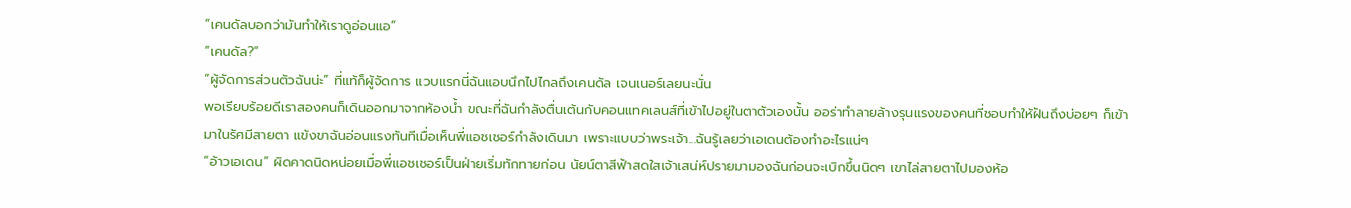“เคนดัลบอกว่ามันทำให้เราดูอ่อนแอ”
“เคนดัล?”
“ผู้จัดการส่วนตัวฉันน่ะ” ที่แท้ก็ผู้จัดการ แวบแรกนี่ฉันแอบนึกไปไกลถึงเคนดัล เจนเนอร์เลยนะนั่น
พอเรียบร้อยดีเราสองคนก็เดินออกมาจากห้องน้ำ ขณะที่ฉันกำลังตื่นเต้นกับคอนแทคเลนส์ที่เข้าไปอยู่ในตาตัวเองนั้น ออร่าทำลายล้างรุนแรงของคนที่ชอบทำให้ฝันถึงบ่อยๆ ก็เข้ามาในรัศมีสายตา แข้งขาฉันอ่อนแรงทันทีเมื่อเห็นพี่แอชเชอร์กำลังเดินมา เพราะแบบว่าพระเจ้า...ฉันรู้เลยว่าเอเดนต้องทำอะไรแน่ๆ
“อ้าวเอเดน” ผิดคาดนิดหน่อยเมื่อพี่แอชเชอร์เป็นฝ่ายเริ่มทักทายก่อน นัยน์ตาสีฟ้าสดใสเจ้าเสน่ห์ปรายมามองฉันก่อนจะเบิกขึ้นนิดๆ เขาไล่สายตาไปมองห้อ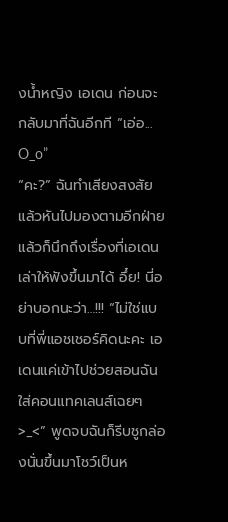งน้ำหญิง เอเดน ก่อนจะกลับมาที่ฉันอีกที “เอ่อ... O_o”
“คะ?” ฉันทำเสียงสงสัยแล้วหันไปมองตามอีกฝ่าย แล้วก็นึกถึงเรื่องที่เอเดนเล่าให้ฟังขึ้นมาได้ อึ๋ย! นี่อย่าบอกนะว่า…!!! “ไม่ใช่แบบที่พี่แอชเชอร์คิดนะคะ เอเดนแค่เข้าไปช่วยสอนฉันใส่คอนแทคเลนส์เฉยๆ >_<” พูดจบฉันก็รีบชูกล่องนั่นขึ้นมาโชว์เป็นห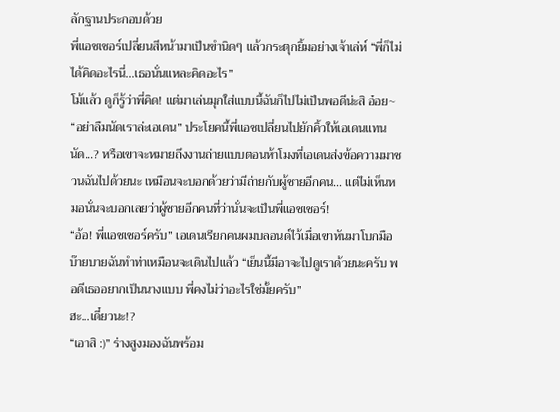ลักฐานประกอบด้วย
พี่แอชเชอร์เปลี่ยนสีหน้ามาเป็นขำนิดๆ แล้วกระตุกยิ้มอย่างเจ้าเล่ห์ “พี่ก็ไม่ได้คิดอะไรนี่...เธอนั่นแหละคิดอะไร”
โม้แล้ว ดูก็รู้ว่าพี่คิด! แต่มาเล่นมุกใส่แบบนี้ฉันก็ไปไม่เป็นพอดีน่ะสิ อ๋อย~
“อย่าลืมนัดเราล่ะเอเดน” ประโยคนี้พี่แอชเปลี่ยนไปยักคิ้วให้เอเดนแทน
นัด...? หรือเขาจะหมายถึงงานถ่ายแบบตอนห้าโมงที่เอเดนส่งข้อความมาชวนฉันไปด้วยนะ เหมือนจะบอกด้วยว่ามีถ่ายกับผู้ชายอีกคน… แต่ไม่เห็นหมอนั่นจะบอกเลยว่าผู้ชายอีกคนที่ว่านั่นจะเป็นพี่แอชเชอร์!
“อ้อ! พี่แอชเชอร์ครับ” เอเดนเรียกคนผมบลอนด์ไว้เมื่อเขาหันมาโบกมือบ๊ายบายฉันทำท่าเหมือนจะเดินไปแล้ว “เย็นนี้มีอาจะไปดูเราด้วยนะครับ พอดีเธออยากเป็นนางแบบ พี่คงไม่ว่าอะไรใช่มั้ยครับ”
ฮะ...เดี๋ยวนะ!?
“เอาสิ :)” ร่างสูงมองฉันพร้อม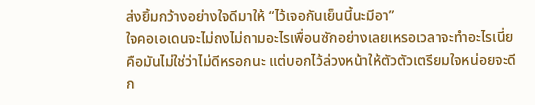ส่งยิ้มกว้างอย่างใจดีมาให้ “ไว้เจอกันเย็นนี้นะมีอา”
ใจคอเอเดนจะไม่ถงไม่ถามอะไรเพื่อนซักอย่างเลยเหรอเวลาจะทำอะไรเนี่ย คือมันไม่ใช่ว่าไม่ดีหรอกนะ แต่บอกไว้ล่วงหน้าให้ตัวตัวเตรียมใจหน่อยจะดีก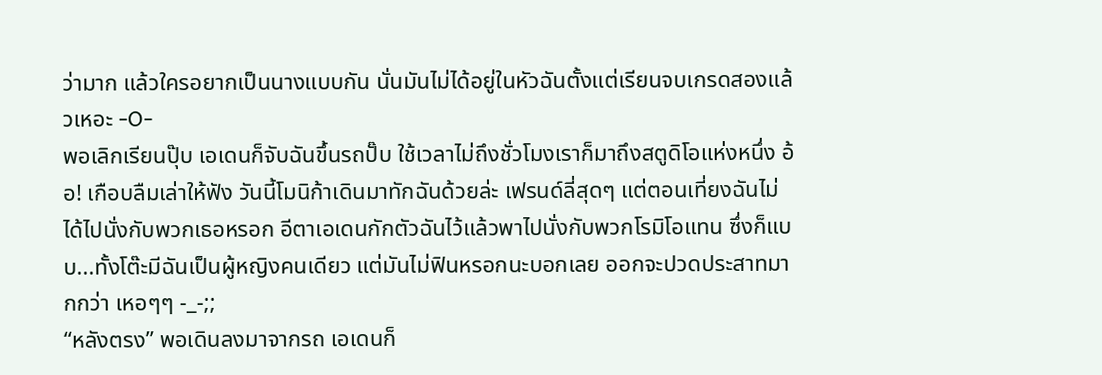ว่ามาก แล้วใครอยากเป็นนางแบบกัน นั่นมันไม่ได้อยู่ในหัวฉันตั้งแต่เรียนจบเกรดสองแล้วเหอะ -O-
พอเลิกเรียนปุ๊บ เอเดนก็จับฉันขึ้นรถปั๊บ ใช้เวลาไม่ถึงชั่วโมงเราก็มาถึงสตูดิโอแห่งหนึ่ง อ้อ! เกือบลืมเล่าให้ฟัง วันนี้โมนิก้าเดินมาทักฉันด้วยล่ะ เฟรนด์ลี่สุดๆ แต่ตอนเที่ยงฉันไม่ได้ไปนั่งกับพวกเธอหรอก อีตาเอเดนกักตัวฉันไว้แล้วพาไปนั่งกับพวกโรมิโอแทน ซึ่งก็แบบ...ทั้งโต๊ะมีฉันเป็นผู้หญิงคนเดียว แต่มันไม่ฟินหรอกนะบอกเลย ออกจะปวดประสาทมากกว่า เหอๆๆ -_-;;
“หลังตรง” พอเดินลงมาจากรถ เอเดนก็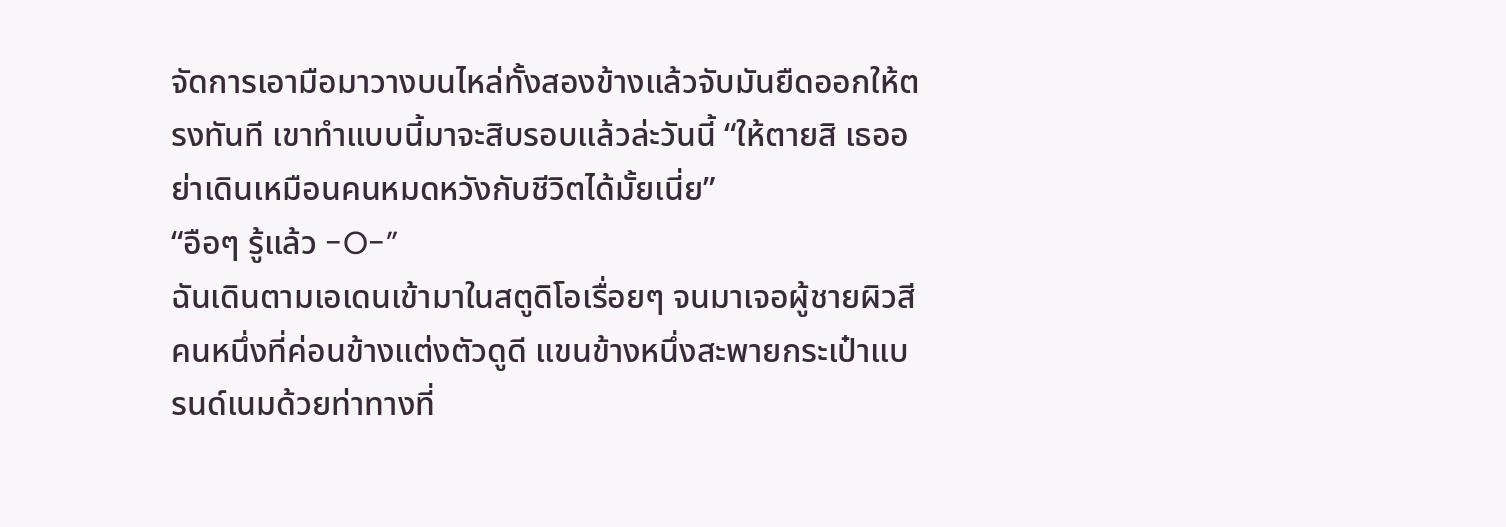จัดการเอามือมาวางบนไหล่ทั้งสองข้างแล้วจับมันยืดออกให้ตรงทันที เขาทำแบบนี้มาจะสิบรอบแล้วล่ะวันนี้ “ให้ตายสิ เธออย่าเดินเหมือนคนหมดหวังกับชีวิตได้มั้ยเนี่ย”
“อือๆ รู้แล้ว -O-”
ฉันเดินตามเอเดนเข้ามาในสตูดิโอเรื่อยๆ จนมาเจอผู้ชายผิวสีคนหนึ่งที่ค่อนข้างแต่งตัวดูดี แขนข้างหนึ่งสะพายกระเป๋าแบรนด์เนมด้วยท่าทางที่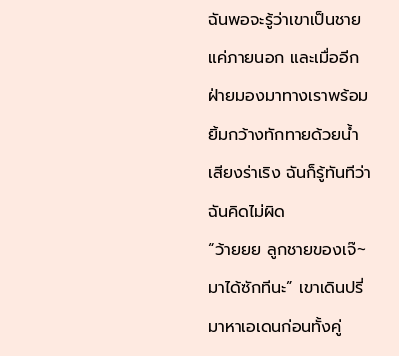ฉันพอจะรู้ว่าเขาเป็นชายแค่ภายนอก และเมื่ออีกฝ่ายมองมาทางเราพร้อมยิ้มกว้างทักทายด้วยน้ำเสียงร่าเริง ฉันก็รู้ทันทีว่าฉันคิดไม่ผิด
“ว้ายยย ลูกชายของเจ๊~ มาได้ซักทีนะ” เขาเดินปรี่มาหาเอเดนก่อนทั้งคู่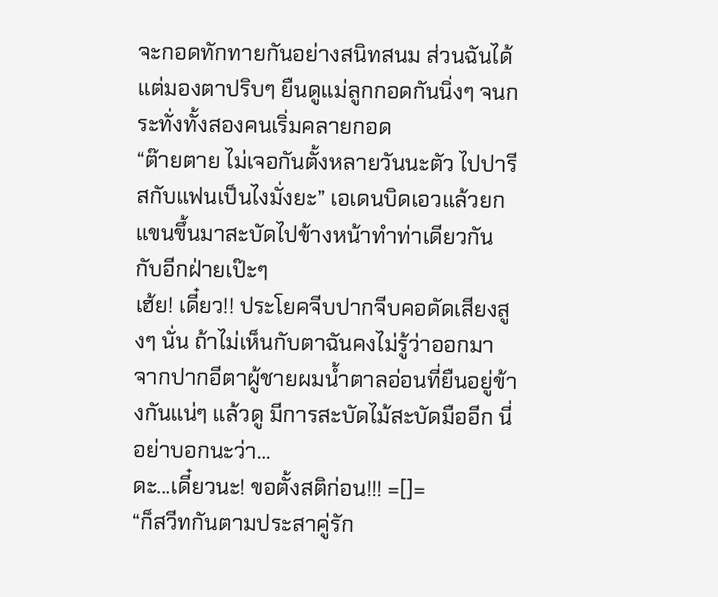จะกอดทักทายกันอย่างสนิทสนม ส่วนฉันได้แต่มองตาปริบๆ ยืนดูแม่ลูกกอดกันนิ่งๆ จนกระทั่งทั้งสองคนเริ่มคลายกอด
“ต๊ายตาย ไม่เจอกันตั้งหลายวันนะตัว ไปปารีสกับแฟนเป็นไงมั่งยะ” เอเดนบิดเอวแล้วยกแขนขึ้นมาสะบัดไปข้างหน้าทำท่าเดียวกันกับอีกฝ่ายเป๊ะๆ
เฮ้ย! เดี๋ยว!! ประโยคจีบปากจีบคอดัดเสียงสูงๆ นั่น ถ้าไม่เห็นกับตาฉันคงไม่รู้ว่าออกมาจากปากอีตาผู้ชายผมน้ำตาลอ่อนที่ยืนอยู่ข้างกันแน่ๆ แล้วดู มีการสะบัดไม้สะบัดมืออีก นี่อย่าบอกนะว่า…
ดะ...เดี๋ยวนะ! ขอตั้งสติก่อน!!! =[]=
“ก็สวีทกันตามประสาคู่รัก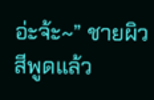อ่ะจ้ะ~” ชายผิวสีพูดแล้ว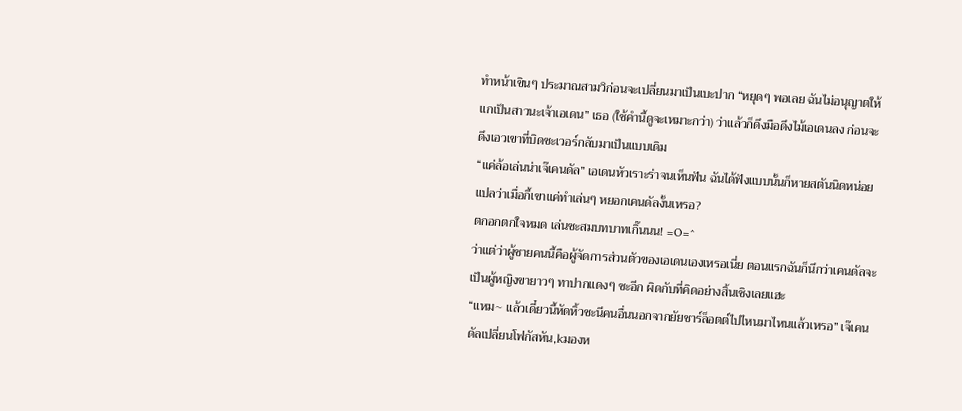ทำหน้าเขินๆ ประมาณสามวิก่อนจะเปลี่ยนมาเป็นเบะปาก “หยุดๆ พอเลย ฉันไม่อนุญาตให้แกเป็นสาวนะเจ้าเอเดน” เธอ (ใช้คำนี้ดูจะเหมาะกว่า) ว่าแล้วก็ดึงมือดึงไม้เอเดนลง ก่อนจะดึงเอวเขาที่บิดซะเวอร์กลับมาเป็นแบบเดิม
“แค่ล้อเล่นน่าเจ๊เคนดัล” เอเดนหัวเราะร่าจนเห็นฟัน ฉันได้ฟังแบบนั้นก็หายสตันนิดหน่อย แปลว่าเมื่อกี้เขาแค่ทำเล่นๆ หยอกเคนดัลงั้นเหรอ?
ตกอกตกใจหมด เล่นซะสมบทบาทเกิ๊นนน! =O=^
ว่าแต่ว่าผู้ชายคนนี้คือผู้จัดการส่วนตัวของเอเดนเองเหรอเนี่ย ตอนแรกฉันก็นึกว่าเคนดัลจะเป็นผู้หญิงขายาวๆ ทาปากแดงๆ ซะอีก ผิดกับที่คิดอย่างสิ้นเชิงเลยแฮะ
“แหม~ แล้วเดี๋ยวนี้หัดหิ้วชะนีคนอื่นนอกจากยัยชาร์ล็อตต์ไปไหนมาไหนแล้วเหรอ” เจ๊เคนดัลเปลี่ยนโฟกัสหัน,kมองห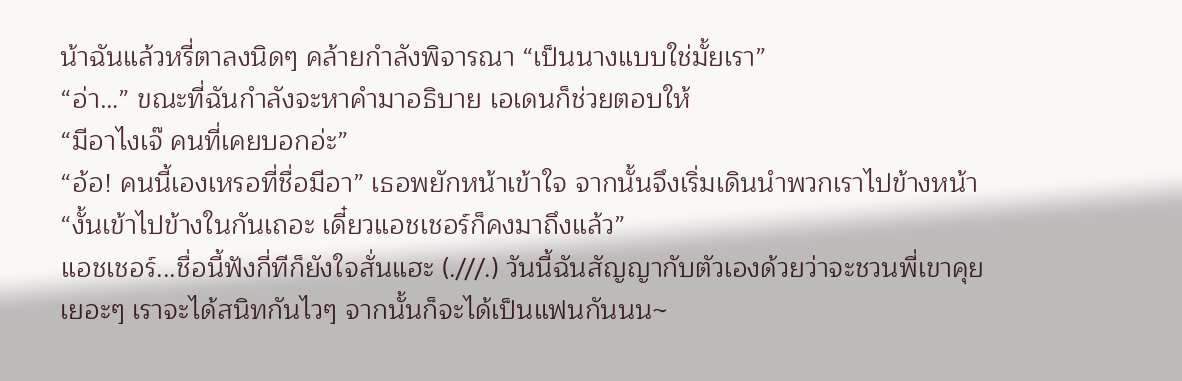น้าฉันแล้วหรี่ตาลงนิดๆ คล้ายกำลังพิจารณา “เป็นนางแบบใช่มั้ยเรา”
“อ่า…” ขณะที่ฉันกำลังจะหาคำมาอธิบาย เอเดนก็ช่วยตอบให้
“มีอาไงเจ๊ คนที่เคยบอกอ่ะ”
“อ้อ! คนนี้เองเหรอที่ชื่อมีอา” เธอพยักหน้าเข้าใจ จากนั้นจึงเริ่มเดินนำพวกเราไปข้างหน้า “งั้นเข้าไปข้างในกันเถอะ เดี๋ยวแอชเชอร์ก็คงมาถึงแล้ว”
แอชเชอร์...ชื่อนี้ฟังกี่ทีก็ยังใจสั่นแฮะ (.///.) วันนี้ฉันสัญญากับตัวเองด้วยว่าจะชวนพี่เขาคุยเยอะๆ เราจะได้สนิทกันไวๆ จากนั้นก็จะได้เป็นแฟนกันนน~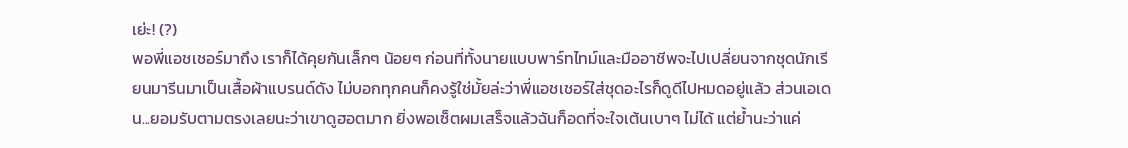เย่ะ! (?)
พอพี่แอชเชอร์มาถึง เราก็ได้คุยกันเล็กๆ น้อยๆ ก่อนที่ทั้งนายแบบพาร์ทไทม์และมืออาชีพจะไปเปลี่ยนจากชุดนักเรียนมารีนมาเป็นเสื้อผ้าแบรนด์ดัง ไม่บอกทุกคนก็คงรู้ใช่มั้ยล่ะว่าพี่แอชเชอร์ใส่ชุดอะไรก็ดูดีไปหมดอยู่แล้ว ส่วนเอเดน...ยอมรับตามตรงเลยนะว่าเขาดูฮอตมาก ยิ่งพอเซ็ตผมเสร็จแล้วฉันก็อดที่จะใจเต้นเบาๆ ไม่ได้ แต่ย้ำนะว่าแค่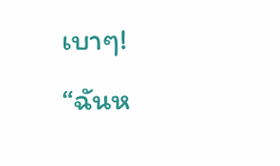เบาๆ!
“ฉันห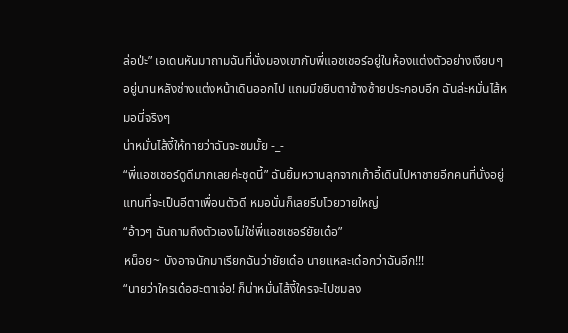ล่อป่ะ” เอเดนหันมาถามฉันที่นั่งมองเขากับพี่แอชเชอร์อยู่ในห้องแต่งตัวอย่างเงียบๆ อยู่นานหลังช่างแต่งหน้าเดินออกไป แถมมีขยิบตาข้างซ้ายประกอบอีก ฉันล่ะหมั่นไส้หมอนี่จริงๆ
น่าหมั่นไส้งี้ให้ทายว่าฉันจะชมมั้ย -_-
“พี่แอชเชอร์ดูดีมากเลยค่ะชุดนี้” ฉันยิ้มหวานลุกจากเก้าอี้เดินไปหาชายอีกคนที่นั่งอยู่แทนที่จะเป็นอีตาเพื่อนตัวดี หมอนั่นก็เลยรีบโวยวายใหญ่
“อ้าวๆ ฉันถามถึงตัวเองไม่ใช่พี่แอชเชอร์ยัยเด๋อ”
หน็อย~ บังอาจนักมาเรียกฉันว่ายัยเด๋อ นายแหละเด๋อกว่าฉันอีก!!!
“นายว่าใครเด๋อฮะตาเจ่อ! ก็น่าหมั่นไส้งี้ใครจะไปชมลง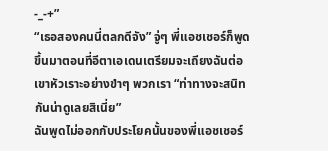-_-+”
“เธอสองคนนี่ตลกดีจัง” จู่ๆ พี่แอชเชอร์ก็พูดขึ้นมาตอนที่อีตาเอเดนเตรียมจะเถียงฉันต่อ เขาหัวเราะอย่างขำๆ พวกเรา “ท่าทางจะสนิทกันน่าดูเลยสิเนี่ย”
ฉันพูดไม่ออกกับประโยคนั้นของพี่แอชเชอร์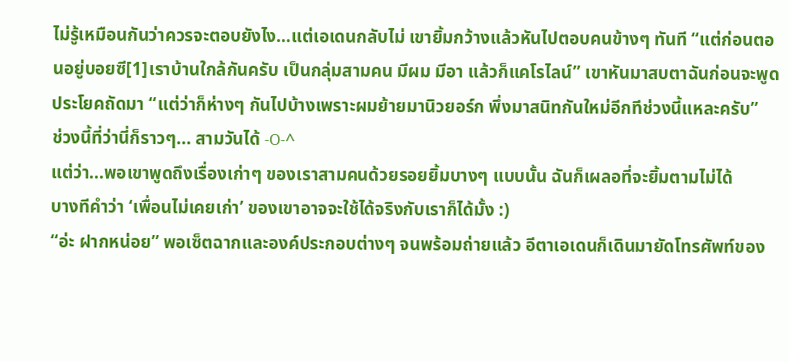ไม่รู้เหมือนกันว่าควรจะตอบยังไง…แต่เอเดนกลับไม่ เขายิ้มกว้างแล้วหันไปตอบคนข้างๆ ทันที “แต่ก่อนตอนอยู่บอยซี[1]เราบ้านใกล้กันครับ เป็นกลุ่มสามคน มีผม มีอา แล้วก็แคโรไลน์” เขาหันมาสบตาฉันก่อนจะพูดประโยคถัดมา “แต่ว่าก็ห่างๆ กันไปบ้างเพราะผมย้ายมานิวยอร์ก พึ่งมาสนิทกันใหม่อีกทีช่วงนี้แหละครับ”
ช่วงนี้ที่ว่านี่ก็ราวๆ... สามวันได้ -O-^
แต่ว่า...พอเขาพูดถึงเรื่องเก่าๆ ของเราสามคนด้วยรอยยิ้มบางๆ แบบนั้น ฉันก็เผลอที่จะยิ้มตามไม่ได้
บางทีคำว่า ‘เพื่อนไม่เคยเก่า’ ของเขาอาจจะใช้ได้จริงกับเราก็ได้มั้ง :)
“อ่ะ ฝากหน่อย” พอเซ็ตฉากและองค์ประกอบต่างๆ จนพร้อมถ่ายแล้ว อีตาเอเดนก็เดินมายัดโทรศัพท์ของ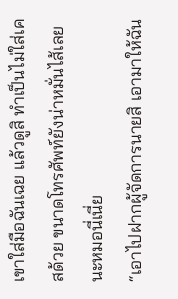เขาใส่มือฉันเฉย แล้วดูสิ ทำเป็นไม่ใส่เคสด้วย ขนาดโทรศัพท์ยังน่าหมั่นไส้เลยนะหมอนี่เนี่ย
“เอาไปฝากผู้จัดการนายสิ เอามาให้ฉัน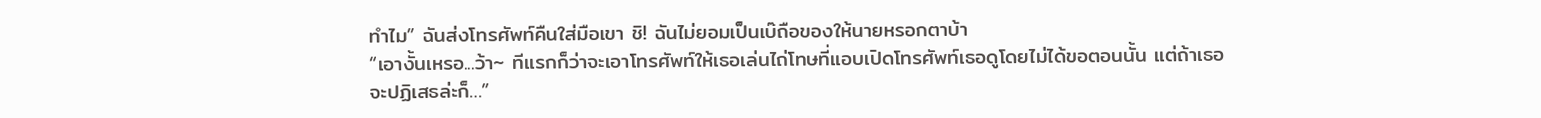ทำไม” ฉันส่งโทรศัพท์คืนใส่มือเขา ชิ! ฉันไม่ยอมเป็นเบ๊ถือของให้นายหรอกตาบ้า
“เอางั้นเหรอ...ว้า~ ทีแรกก็ว่าจะเอาโทรศัพท์ให้เธอเล่นไถ่โทษที่แอบเปิดโทรศัพท์เธอดูโดยไม่ได้ขอตอนนั้น แต่ถ้าเธอจะปฏิเสธล่ะก็…”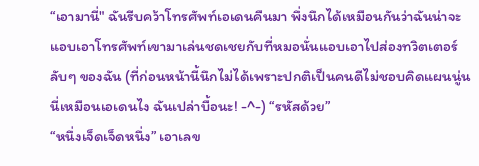“เอามานี่" ฉันรีบคว้าโทรศัพท์เอเดนคืนมา พึ่งนึกได้เหมือนกันว่าฉันน่าจะแอบเอาโทรศัพท์เขามาเล่นชดเชยกับที่หมอนั่นแอบเอาไปส่องทวิตเตอร์ลับๆ ของฉัน (ที่ก่อนหน้านี้นึกไม่ได้เพราะปกติเป็นคนดีไม่ชอบคิดแผนนู่นนี่เหมือนเอเดนไง ฉันเปล่าบื้อนะ! -^-) “รหัสด้วย”
“หนึ่งเจ็ดเจ็ดหนึ่ง” เอาเลข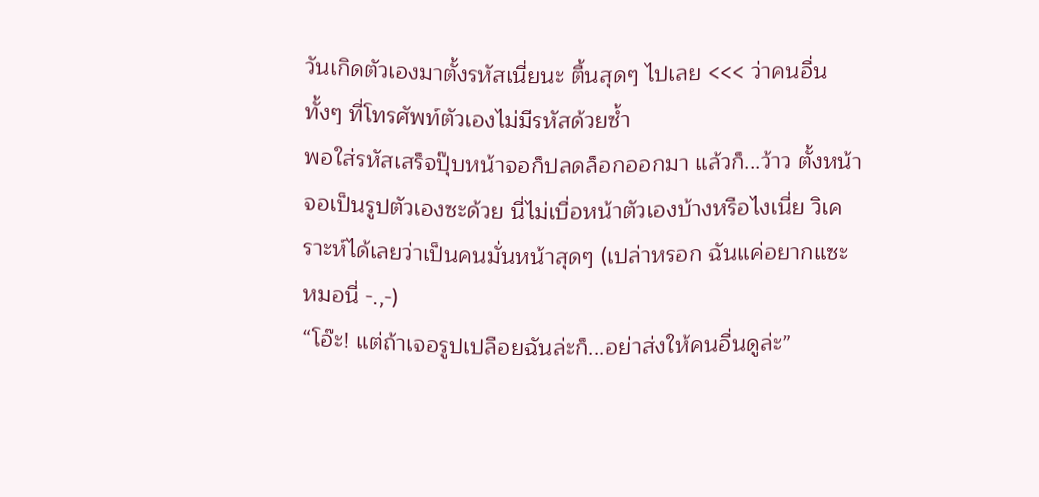วันเกิดตัวเองมาตั้งรหัสเนี่ยนะ ตื้นสุดๆ ไปเลย <<< ว่าคนอื่นทั้งๆ ที่โทรศัพท์ตัวเองไม่มีรหัสด้วยซ้ำ
พอใส่รหัสเสร็จปุ๊บหน้าจอก็ปลดล็อกออกมา แล้วก็...ว้าว ตั้งหน้าจอเป็นรูปตัวเองซะด้วย นี่ไม่เบื่อหน้าตัวเองบ้างหรือไงเนี่ย วิเคราะห์ได้เลยว่าเป็นคนมั่นหน้าสุดๆ (เปล่าหรอก ฉันแค่อยากแซะหมอนี่ -.,-)
“โอ๊ะ! แต่ถ้าเจอรูปเปลือยฉันล่ะก็...อย่าส่งให้คนอื่นดูล่ะ”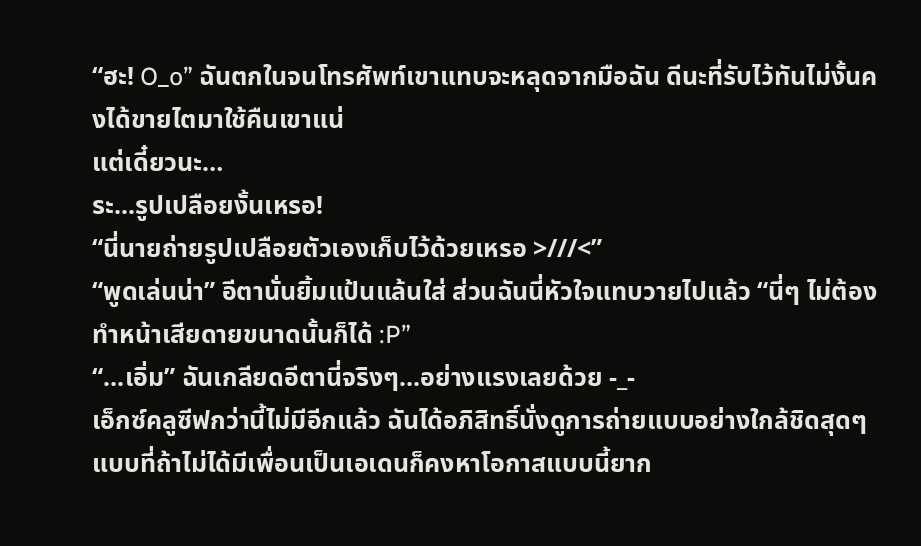“ฮะ! O_o” ฉันตกในจนโทรศัพท์เขาแทบจะหลุดจากมือฉัน ดีนะที่รับไว้ทันไม่งั้นคงได้ขายไตมาใช้คืนเขาแน่
แต่เดี๋ยวนะ…
ระ...รูปเปลือยงั้นเหรอ!
“นี่นายถ่ายรูปเปลือยตัวเองเก็บไว้ด้วยเหรอ >///<”
“พูดเล่นน่า” อีตานั่นยิ้มแป้นแล้นใส่ ส่วนฉันนี่หัวใจแทบวายไปแล้ว “นี่ๆ ไม่ต้องทำหน้าเสียดายขนาดนั้นก็ได้ :P”
“...เอิ่ม” ฉันเกลียดอีตานี่จริงๆ...อย่างแรงเลยด้วย -_-
เอ็กซ์คลูซีฟกว่านี้ไม่มีอีกแล้ว ฉันได้อภิสิทธิ์นั่งดูการถ่ายแบบอย่างใกล้ชิดสุดๆ แบบที่ถ้าไม่ได้มีเพื่อนเป็นเอเดนก็คงหาโอกาสแบบนี้ยาก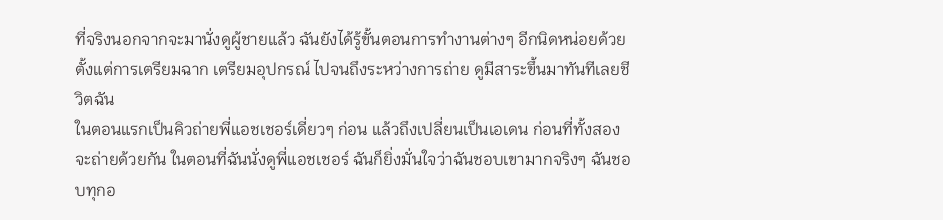ที่จริงนอกจากจะมานั่งดูผู้ชายแล้ว ฉันยังได้รู้ขั้นตอนการทำงานต่างๆ อีกนิดหน่อยด้วย ตั้งแต่การเตรียมฉาก เตรียมอุปกรณ์ ไปจนถึงระหว่างการถ่าย ดูมีสาระขึ้นมาทันทีเลยชีวิตฉัน
ในตอนแรกเป็นคิวถ่ายพี่แอชเชอร์เดี่ยวๆ ก่อน แล้วถึงเปลี่ยนเป็นเอเดน ก่อนที่ทั้งสองจะถ่ายด้วยกัน ในตอนที่ฉันนั่งดูพี่แอชเชอร์ ฉันก็ยิ่งมั่นใจว่าฉันชอบเขามากจริงๆ ฉันชอบทุกอ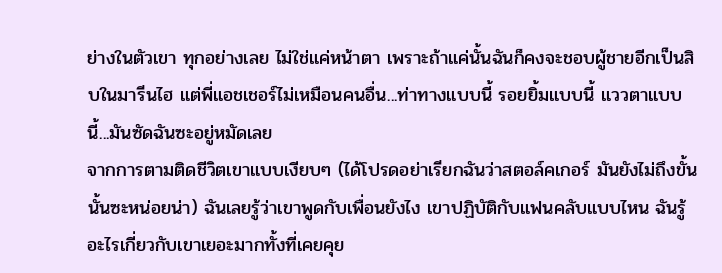ย่างในตัวเขา ทุกอย่างเลย ไม่ใช่แค่หน้าตา เพราะถ้าแค่นั้นฉันก็คงจะชอบผู้ชายอีกเป็นสิบในมารีนไฮ แต่พี่แอชเชอร์ไม่เหมือนคนอื่น...ท่าทางแบบนี้ รอยยิ้มแบบนี้ แววตาแบบนี้...มันซัดฉันซะอยู่หมัดเลย
จากการตามติดชีวิตเขาแบบเงียบๆ (ได้โปรดอย่าเรียกฉันว่าสตอล์คเกอร์ มันยังไม่ถึงขั้นนั้นซะหน่อยน่า) ฉันเลยรู้ว่าเขาพูดกับเพื่อนยังไง เขาปฏิบัติกับแฟนคลับแบบไหน ฉันรู้อะไรเกี่ยวกับเขาเยอะมากทั้งที่เคยคุย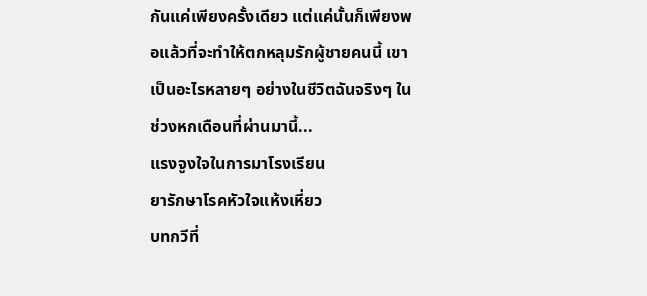กันแค่เพียงครั้งเดียว แต่แค่นั้นก็เพียงพอแล้วที่จะทำให้ตกหลุมรักผู้ชายคนนี้ เขาเป็นอะไรหลายๆ อย่างในชีวิตฉันจริงๆ ในช่วงหกเดือนที่ผ่านมานี้...
แรงจูงใจในการมาโรงเรียน
ยารักษาโรคหัวใจแห้งเหี่ยว
บทกวีที่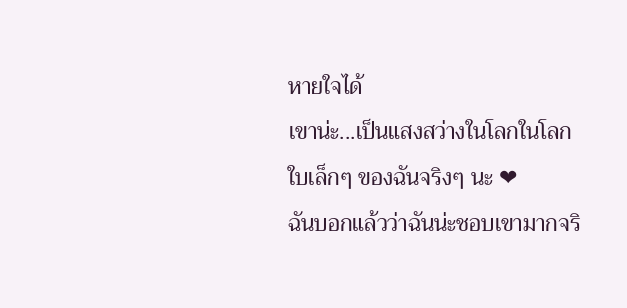หายใจได้
เขาน่ะ...เป็นแสงสว่างในโลกในโลกใบเล็กๆ ของฉันจริงๆ นะ ❤
ฉันบอกแล้วว่าฉันน่ะชอบเขามากจริ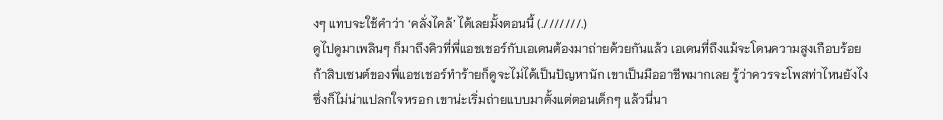งๆ แทบจะใช้คำว่า ‘คลั่งไคล้’ ได้เลยมั้งตอนนี้ (.///////.)
ดูไปดูมาเพลินๆ ก็มาถึงคิวที่พี่แอชเชอร์กับเอเดนต้องมาถ่ายด้วยกันแล้ว เอเดนที่ถึงแม้จะโดนความสูงเกือบร้อยก้าสิบเซนต์ของพี่แอชเชอร์ทำร้ายก็ดูจะไม่ได้เป็นปัญหานัก เขาเป็นมืออาชีพมากเลย รู้ว่าควรจะโพสท่าไหนยังไง ซึ่งก็ไม่น่าแปลกใจหรอก เขาน่ะเริ่มถ่ายแบบมาตั้งแต่ตอนเด็กๆ แล้วนี่นา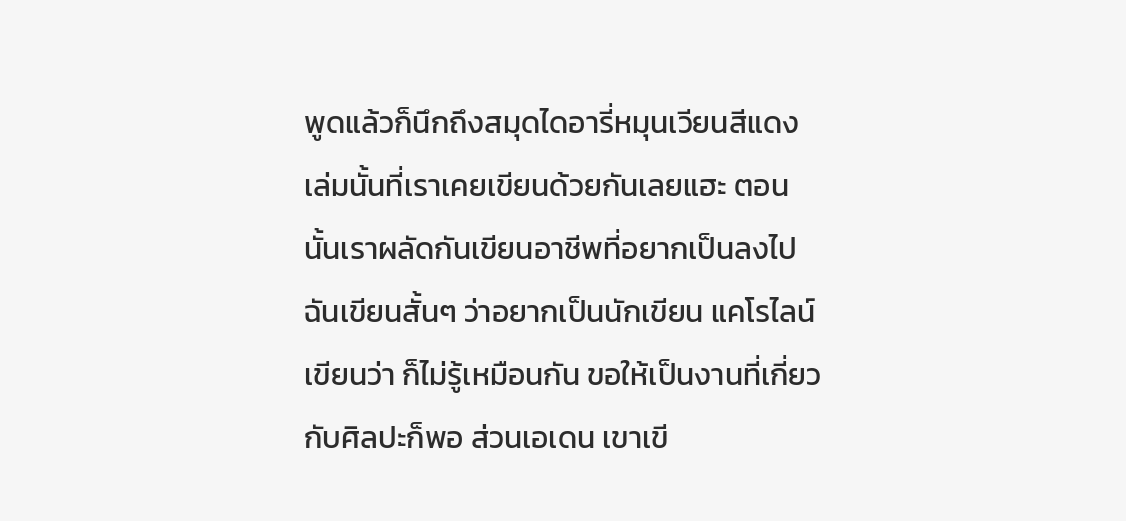พูดแล้วก็นึกถึงสมุดไดอารี่หมุนเวียนสีแดงเล่มนั้นที่เราเคยเขียนด้วยกันเลยแฮะ ตอนนั้นเราผลัดกันเขียนอาชีพที่อยากเป็นลงไป ฉันเขียนสั้นๆ ว่าอยากเป็นนักเขียน แคโรไลน์เขียนว่า ก็ไม่รู้เหมือนกัน ขอให้เป็นงานที่เกี่ยวกับศิลปะก็พอ ส่วนเอเดน เขาเขี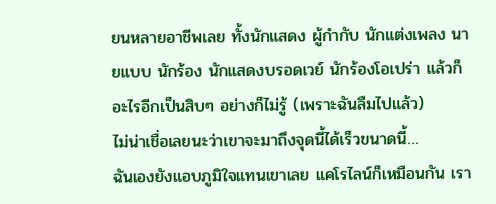ยนหลายอาชีพเลย ทั้งนักแสดง ผู้กำกับ นักแต่งเพลง นายแบบ นักร้อง นักแสดงบรอดเวย์ นักร้องโอเปร่า แล้วก็อะไรอีกเป็นสิบๆ อย่างก็ไม่รู้ (เพราะฉันลืมไปแล้ว)
ไม่น่าเชื่อเลยนะว่าเขาจะมาถึงจุดนี้ได้เร็วขนาดนี้…
ฉันเองยังแอบภูมิใจแทนเขาเลย แคโรไลน์ก็เหมือนกัน เรา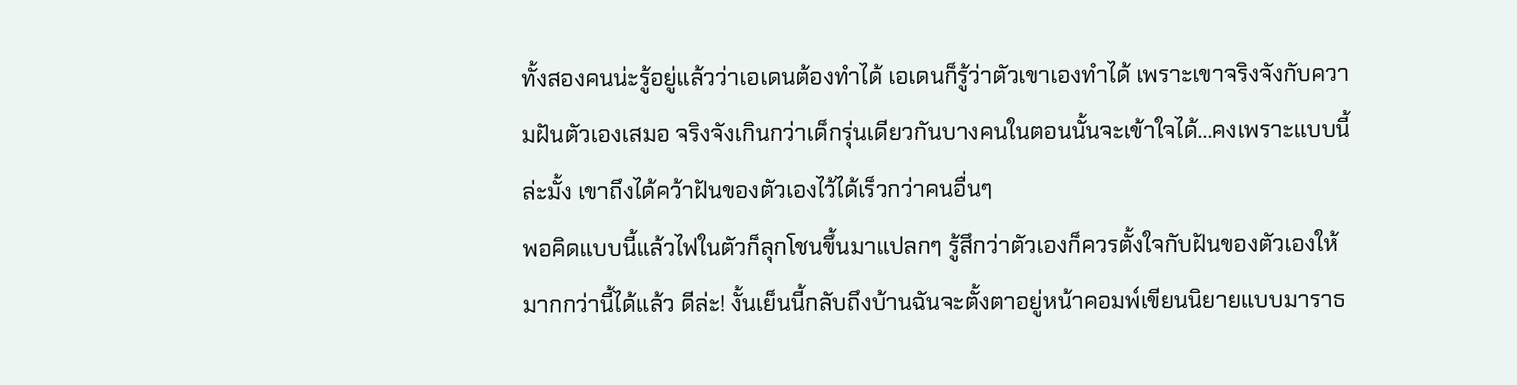ทั้งสองคนน่ะรู้อยู่แล้วว่าเอเดนต้องทำได้ เอเดนก็รู้ว่าตัวเขาเองทำได้ เพราะเขาจริงจังกับความฝันตัวเองเสมอ จริงจังเกินกว่าเด็กรุ่นเดียวกันบางคนในตอนนั้นจะเข้าใจได้...คงเพราะแบบนี้ล่ะมั้ง เขาถึงได้คว้าฝันของตัวเองไว้ได้เร็วกว่าคนอื่นๆ
พอคิดแบบนี้แล้วไฟในตัวก็ลุกโชนขึ้นมาแปลกๆ รู้สึกว่าตัวเองก็ควรตั้งใจกับฝันของตัวเองให้มากกว่านี้ได้แล้ว ดีล่ะ! งั้นเย็นนี้กลับถึงบ้านฉันจะตั้งตาอยู่หน้าคอมพ์เขียนนิยายแบบมาราธ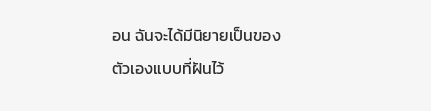อน ฉันจะได้มีนิยายเป็นของตัวเองแบบที่ฝันไว้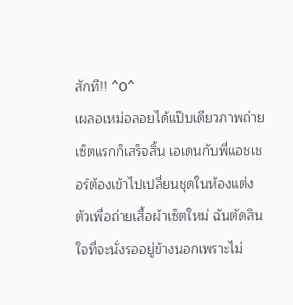สักที!! ^O^
เผลอเหม่อลอยได้แป๊บเดียวภาพถ่ายเซ็ตแรกก็เสร็จสิ้น เอเดนกับพี่แอชเชอร์ต้องเข้าไปเปลี่ยนชุดในห้องแต่งตัวเพื่อถ่ายเสื้อผ้าเซ็ตใหม่ ฉันตัดสินใจที่จะนั่งรออยู่ข้างนอกเพราะไม่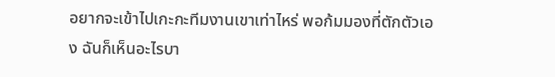อยากจะเข้าไปเกะกะทีมงานเขาเท่าไหร่ พอก้มมองที่ตักตัวเอง ฉันก็เห็นอะไรบา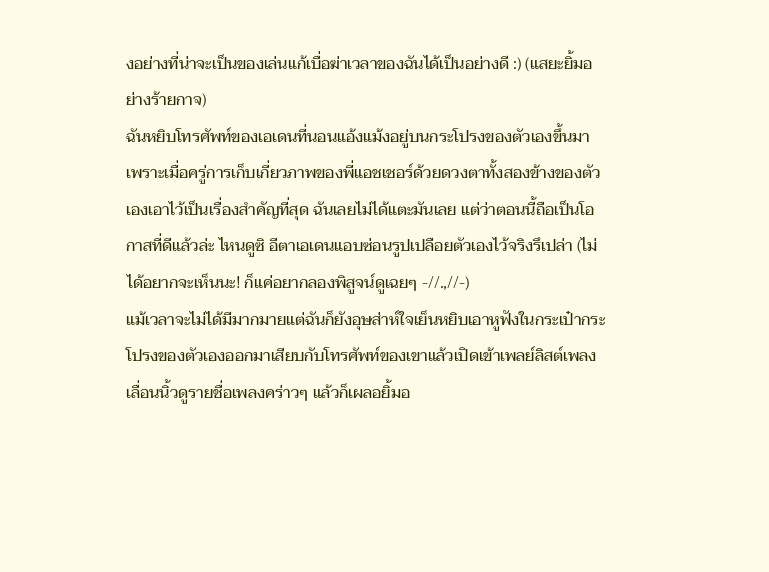งอย่างที่น่าจะเป็นของเล่นแก้เบื่อฆ่าเวลาของฉันได้เป็นอย่างดี :) (แสยะยิ้มอย่างร้ายกาจ)
ฉันหยิบโทรศัพท์ของเอเดนที่นอนแอ้งแม้งอยู่บนกระโปรงของตัวเองขึ้นมา เพราะเมื่อครู่การเก็บเกี่ยวภาพของพี่แอชเชอร์ด้วยดวงตาทั้งสองข้างของตัวเองเอาไว้เป็นเรื่องสำคัญที่สุด ฉันเลยไม่ได้แตะมันเลย แต่ว่าตอนนี้ถือเป็นโอกาสที่ดีแล้วล่ะ ไหนดูซิ อีตาเอเดนแอบซ่อนรูปเปลือยตัวเองไว้จริงรึเปล่า (ไม่ได้อยากจะเห็นนะ! ก็แค่อยากลองพิสูจน์ดูเฉยๆ -//.,//-)
แม้เวลาจะไม่ได้มีมากมายแต่ฉันก็ยังอุษส่าห์ใจเย็นหยิบเอาหูฟังในกระเป๋ากระโปรงของตัวเองออกมาเสียบกับโทรศัพท์ของเขาแล้วเปิดเข้าเพลย์ลิสต์เพลง เลื่อนนิ้วดูรายชื่อเพลงคร่าวๆ แล้วก็เผลอยิ้มอ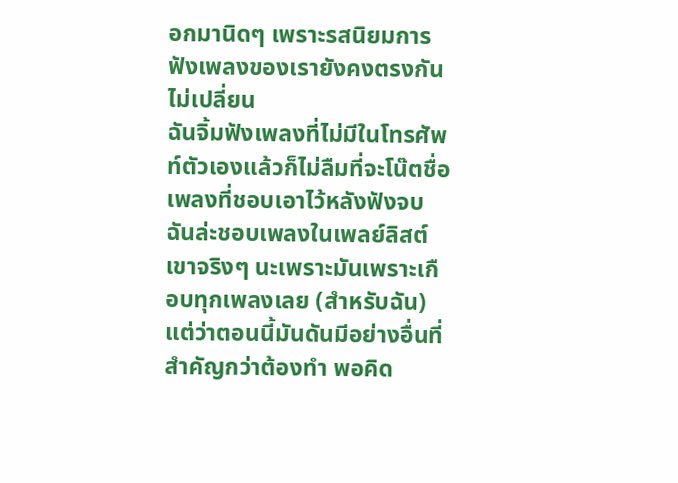อกมานิดๆ เพราะรสนิยมการฟังเพลงของเรายังคงตรงกันไม่เปลี่ยน
ฉันจิ้มฟังเพลงที่ไม่มีในโทรศัพท์ตัวเองแล้วก็ไม่ลืมที่จะโน๊ตชื่อเพลงที่ชอบเอาไว้หลังฟังจบ ฉันล่ะชอบเพลงในเพลย์ลิสต์เขาจริงๆ นะเพราะมันเพราะเกือบทุกเพลงเลย (สำหรับฉัน) แต่ว่าตอนนี้มันดันมีอย่างอื่นที่สำคัญกว่าต้องทำ พอคิด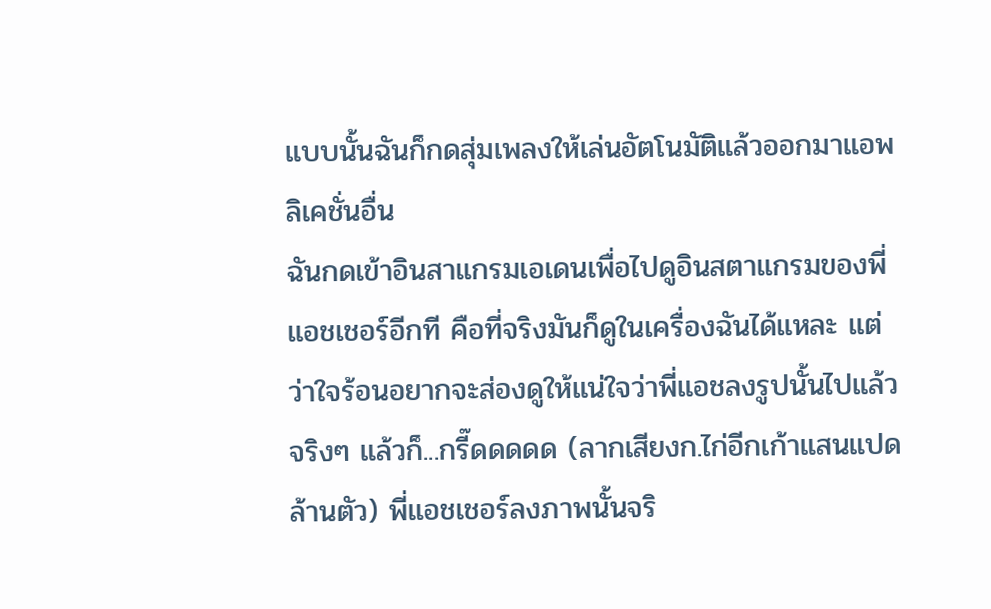แบบนั้นฉันก็กดสุ่มเพลงให้เล่นอัตโนมัติแล้วออกมาแอพลิเคชั่นอื่น
ฉันกดเข้าอินสาแกรมเอเดนเพื่อไปดูอินสตาแกรมของพี่แอชเชอร์อีกที คือที่จริงมันก็ดูในเครื่องฉันได้แหละ แต่ว่าใจร้อนอยากจะส่องดูให้แน่ใจว่าพี่แอชลงรูปนั้นไปแล้วจริงๆ แล้วก็...กรี๊ดดดดด (ลากเสียงก.ไก่อีกเก้าแสนแปดล้านตัว) พี่แอชเชอร์ลงภาพนั้นจริ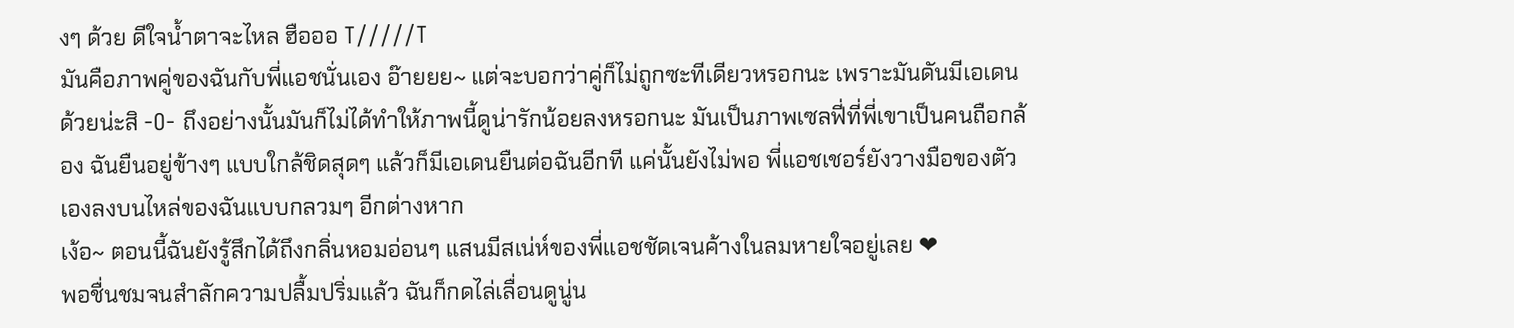งๆ ด้วย ดีใจน้ำตาจะไหล ฮือออ T/////T
มันคือภาพคู่ของฉันกับพี่แอชนั่นเอง อ๊ายยย~ แต่จะบอกว่าคู่ก็ไม่ถูกซะทีเดียวหรอกนะ เพราะมันดันมีเอเดนด้วยน่ะสิ -O- ถึงอย่างนั้นมันก็ไม่ได้ทำให้ภาพนี้ดูน่ารักน้อยลงหรอกนะ มันเป็นภาพเซลฟี่ที่พี่เขาเป็นคนถือกล้อง ฉันยืนอยู่ข้างๆ แบบใกล้ชิดสุดๆ แล้วก็มีเอเดนยืนต่อฉันอีกที แค่นั้นยังไม่พอ พี่แอชเชอร์ยังวางมือของตัวเองลงบนไหล่ของฉันแบบกลวมๆ อีกต่างหาก
เง้อ~ ตอนนี้ฉันยังรู้สึกได้ถึงกลิ่นหอมอ่อนๆ แสนมีสเน่ห์ของพี่แอชชัดเจนค้างในลมหายใจอยู่เลย ❤
พอชื่นชมจนสำลักความปลื้มปริ่มแล้ว ฉันก็กดไล่เลื่อนดูนู่น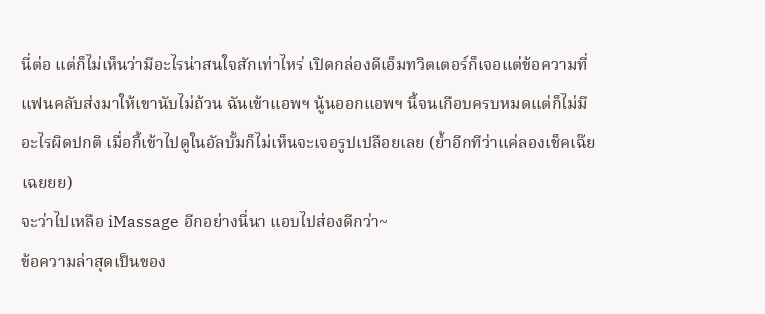นี่ต่อ แต่ก็ไม่เห็นว่ามีอะไรน่าสนใจสักเท่าไหร่ เปิดกล่องดีเอ็มทวิตเตอร์ก็เจอแต่ข้อความที่แฟนคลับส่งมาให้เขานับไม่ถ้วน ฉันเข้าแอพฯ นู้นออกแอพฯ นี้จนเกือบครบหมดแต่ก็ไม่มีอะไรผิดปกติ เมื่อกี้เข้าไปดูในอัลบั้มก็ไม่เห็นจะเจอรูปเปลือยเลย (ย้ำอีกทีว่าแค่ลองเช็คเฉ๊ยเฉยยย)
จะว่าไปเหลือ iMassage อีกอย่างนี่นา แอบไปส่องดีกว่า~
ข้อความล่าสุดเป็นของ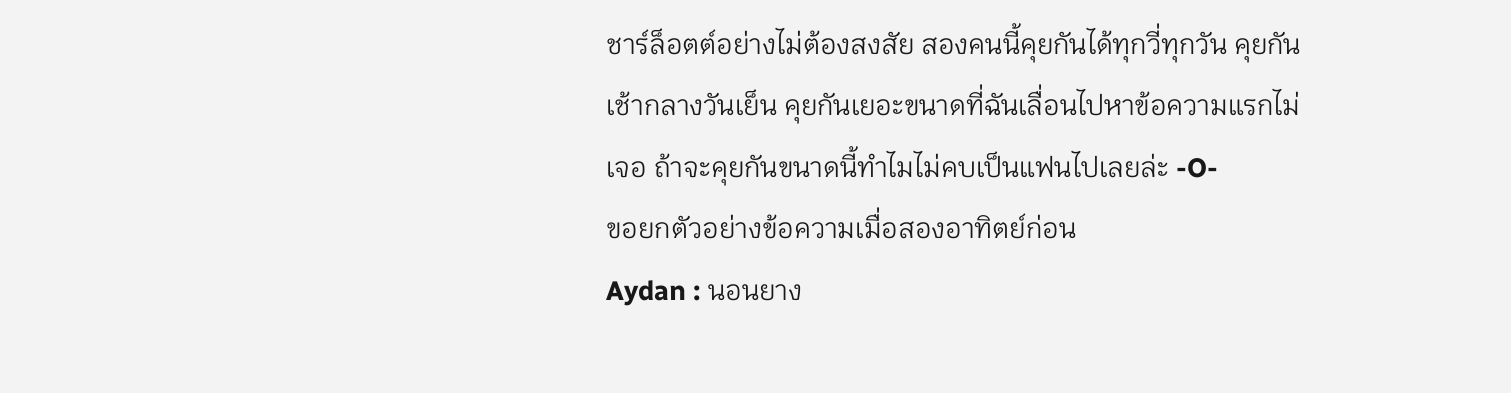ชาร์ล็อตต์อย่างไม่ต้องสงสัย สองคนนี้คุยกันได้ทุกวี่ทุกวัน คุยกันเช้ากลางวันเย็น คุยกันเยอะขนาดที่ฉันเลื่อนไปหาข้อความแรกไม่เจอ ถ้าจะคุยกันขนาดนี้ทำไมไม่คบเป็นแฟนไปเลยล่ะ -O-
ขอยกตัวอย่างข้อความเมื่อสองอาทิตย์ก่อน
Aydan : นอนยาง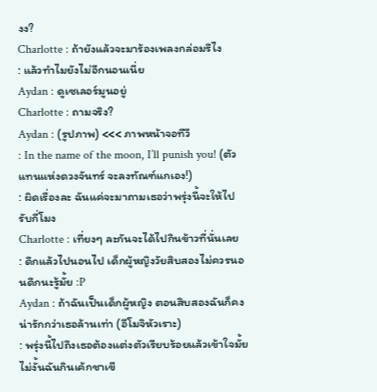งง?
Charlotte : ถ้ายังแล้วจะมาร้องเพลงกล่อมรึไง
: แล้วทำไมยังไม่อีกนอนเนี่ย
Aydan : ดูเซเลอร์มูนอยู่
Charlotte : ถามจริง?
Aydan : (รูปภาพ) <<< ภาพหน้าจอทีวี
: In the name of the moon, I’ll punish you! (ตัวแทนแห่งดวงจันทร์ จะลงทัณฑ์แกเอง!)
: ผิดเรื่องละ ฉันแค่จะมาถามเธอว่าพรุ่งนี้จะให้ไปรับกี่โมง
Charlotte : เที่ยงๆ ละกันจะได้ไปกินข้าวที่นั่นเลย
: ดึกแล้วไปนอนไป เด็กผู้หญิงวัยสิบสองไม่ควรนอนดึกนะรู้มั้ย :P
Aydan : ถ้าฉันเป็นเด็กผู้หญิง ตอนสิบสองฉันก็คงน่ารักกว่าเธอล้านเท่า (อีโมจิหัวเราะ)
: พรุ่งนี้ไปถึงเธอต้องแต่งตัวเรียบร้อยแล้วเข้าใจมั้ย ไม่งั้นฉันกินเค้กชาเขี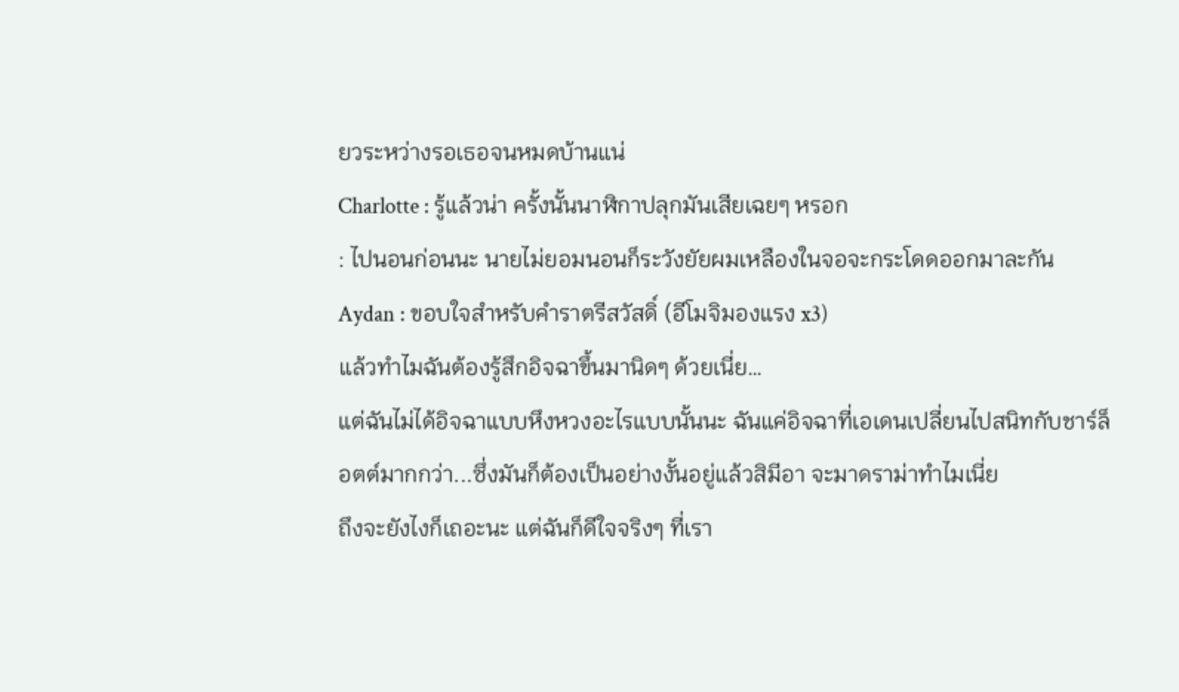ยวระหว่างรอเธอจนหมดบ้านแน่
Charlotte : รู้แล้วน่า ครั้งนั้นนาฬิกาปลุกมันเสียเฉยๆ หรอก
: ไปนอนก่อนนะ นายไม่ยอมนอนก็ระวังยัยผมเหลืองในจอจะกระโดดออกมาละกัน
Aydan : ขอบใจสำหรับคำราตรีสวัสดิ์ (อีโมจิมองแรง x3)
แล้วทำไมฉันต้องรู้สึกอิจฉาขึ้นมานิดๆ ด้วยเนี่ย…
แต่ฉันไม่ได้อิจฉาแบบหึงหวงอะไรแบบนั้นนะ ฉันแค่อิจฉาที่เอเดนเปลี่ยนไปสนิทกับชาร์ล็อตต์มากกว่า...ซึ่งมันก็ต้องเป็นอย่างงั้นอยู่แล้วสิมีอา จะมาดราม่าทำไมเนี่ย
ถึงจะยังไงก็เถอะนะ แต่ฉันก็ดีใจจริงๆ ที่เรา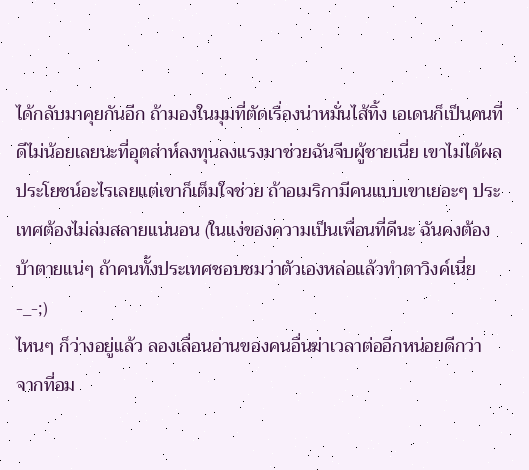ได้กลับมาคุยกันอีก ถ้ามองในมุมที่ตัดเรื่องน่าหมั่นไส้ทิ้ง เอเดนก็เป็นคนที่ดีไม่น้อยเลยนะที่อุตส่าห์ลงทุนลงแรงมาช่วยฉันจีบผู้ชายเนี่ย เขาไม่ได้ผลประโยชน์อะไรเลยแต่เขาก็เต็มใจช่วย ถ้าอเมริกามีคนแบบเขาเยอะๆ ประเทศต้องไม่ล่มสลายแน่นอน (ในแง่ของความเป็นเพื่อนที่ดีนะ ฉันคงต้องบ้าตายแน่ๆ ถ้าคนทั้งประเทศชอบชมว่าตัวเองหล่อแล้วทำตาวิงค์เนี่ย -_-;)
ไหนๆ ก็ว่างอยู่แล้ว ลองเลื่อนอ่านของคนอื่นฆ่าเวลาต่ออีกหน่อยดีกว่า
จากที่อม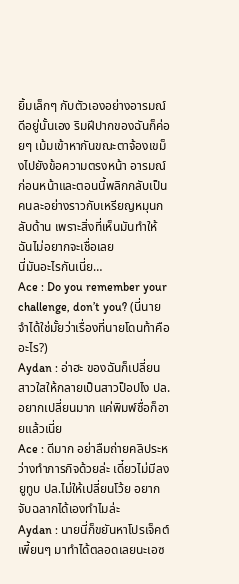ยิ้มเล็กๆ กับตัวเองอย่างอารมณ์ดีอยู่นั้นเอง ริมฝีปากของฉันก็ค่อยๆ เม้มเข้าหากันขณะตาจ้องเขม็งไปยังข้อความตรงหน้า อารมณ์ก่อนหน้าและตอนนี้พลิกกลับเป็นคนละอย่างราวกับเหรียญหมุนกลับด้าน เพราะสิ่งที่เห็นมันทำให้ฉันไม่อยากจะเชื่อเลย
นี่มันอะไรกันเนี่ย…
Ace : Do you remember your challenge, don’t you? (นี่นายจำได้ใช่มั้ยว่าเรื่องที่นายโดนท้าคืออะไร?)
Aydan : อ่าฮะ ของฉันก็เปลี่ยนสาวใสให้กลายเป็นสาวป็อปไง ปล.อยากเปลี่ยนมาก แค่พิมพ์ชื่อก็อายแล้วเนี่ย
Ace : ดีมาก อย่าลืมถ่ายคลิประหว่างทำภารกิจด้วยล่ะ เดี๋ยวไม่มีลงยูทูบ ปล.ไม่ให้เปลี่ยนโว้ย อยากจับฉลากได้เองทำไมล่ะ
Aydan : นายนี่ก็ขยันหาโปรเจ็คต์เพี้ยนๆ มาทำได้ตลอดเลยนะเอซ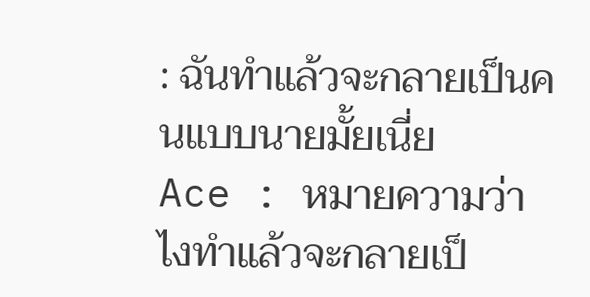: ฉันทำแล้วจะกลายเป็นคนแบบนายมั้ยเนี่ย
Ace : หมายความว่าไงทำแล้วจะกลายเป็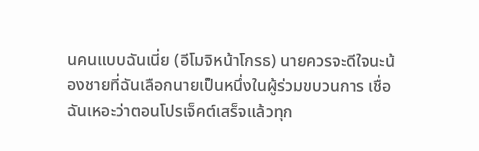นคนแบบฉันเนี่ย (อีโมจิหน้าโกรธ) นายควรจะดีใจนะน้องชายที่ฉันเลือกนายเป็นหนึ่งในผู้ร่วมขบวนการ เชื่อฉันเหอะว่าตอนโปรเจ็คต์เสร็จแล้วทุก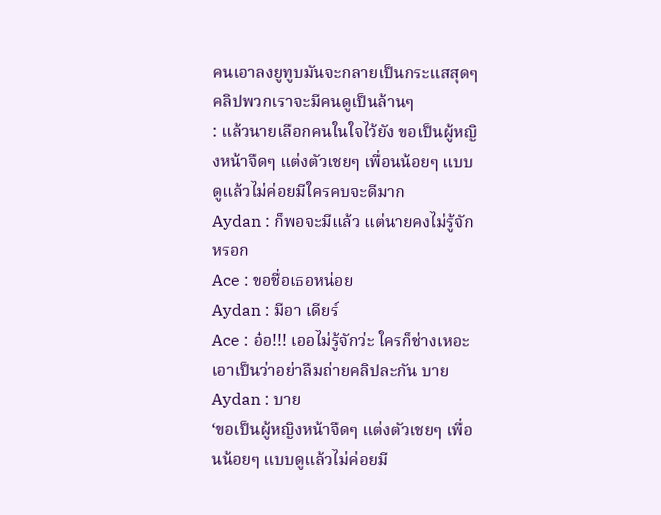คนเอาลงยูทูบมันจะกลายเป็นกระแสสุดๆ คลิปพวกเราจะมีคนดูเป็นล้านๆ
: แล้วนายเลือกคนในใจไว้ยัง ขอเป็นผู้หญิงหน้าจืดๆ แต่งตัวเชยๆ เพื่อนน้อยๆ แบบดูแล้วไม่ค่อยมีใครคบจะดีมาก
Aydan : ก็พอจะมีแล้ว แต่นายคงไม่รู้จักหรอก
Ace : ขอชื่อเธอหน่อย
Aydan : มีอา เดียร์
Ace : อ๋อ!!! เออไม่รู้จักว่ะ ใครก็ช่างเหอะ เอาเป็นว่าอย่าลืมถ่ายคลิปละกัน บาย
Aydan : บาย
‘ขอเป็นผู้หญิงหน้าจืดๆ แต่งตัวเชยๆ เพื่อนน้อยๆ แบบดูแล้วไม่ค่อยมี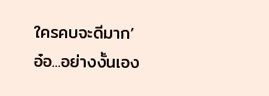ใครคบจะดีมาก’
อ๋อ...อย่างงั้นเอง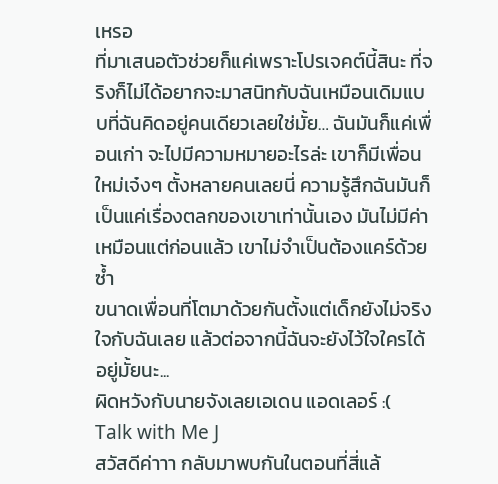เหรอ
ที่มาเสนอตัวช่วยก็แค่เพราะโปรเจคต์นี้สินะ ที่จริงก็ไม่ได้อยากจะมาสนิทกับฉันเหมือนเดิมแบบที่ฉันคิดอยู่คนเดียวเลยใช่มั้ย… ฉันมันก็แค่เพื่อนเก่า จะไปมีความหมายอะไรล่ะ เขาก็มีเพื่อนใหม่เจ๋งๆ ตั้งหลายคนเลยนี่ ความรู้สึกฉันมันก็เป็นแค่เรื่องตลกของเขาเท่านั้นเอง มันไม่มีค่าเหมือนแต่ก่อนแล้ว เขาไม่จำเป็นต้องแคร์ด้วยซ้ำ
ขนาดเพื่อนที่โตมาด้วยกันตั้งแต่เด็กยังไม่จริงใจกับฉันเลย แล้วต่อจากนี้ฉันจะยังไว้ใจใครได้อยู่มั้ยนะ...
ผิดหวังกับนายจังเลยเอเดน แอดเลอร์ :(
Talk with Me J
สวัสดีค่าาา กลับมาพบกันในตอนที่สี่แล้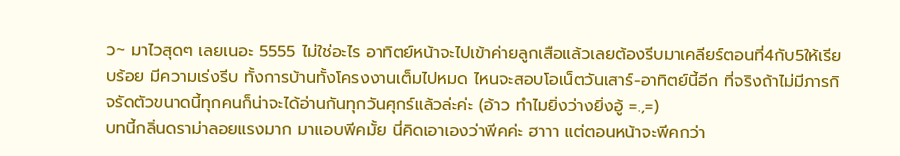ว~ มาไวสุดๆ เลยเนอะ 5555 ไม่ใช่อะไร อาทิตย์หน้าจะไปเข้าค่ายลูกเสือแล้วเลยต้องรีบมาเคลียร์ตอนที่4กับ5ให้เรียบร้อย มีความเร่งรีบ ทั้งการบ้านทั้งโครงงานเต็มไปหมด ไหนจะสอบโอเน็ตวันเสาร์-อาทิตย์นี้อีก ที่จริงถ้าไม่มีภารกิจรัดตัวขนาดนี้ทุกคนก็น่าจะได้อ่านกันทุกวันศุกร์แล้วล่ะค่ะ (อ้าว ทำไมยิ่งว่างยิ่งอู้ =.,=)
บทนี้กลิ่นดราม่าลอยแรงมาก มาแอบพีคมั้ย นี่คิดเอาเองว่าพีคค่ะ ฮาาา แต่ตอนหน้าจะพีคกว่า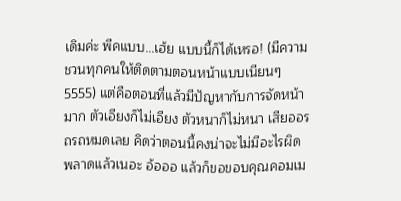เดิมค่ะ พีคแบบ…เฮ้ย แบบนี้ก็ได้เหรอ! (มีความชวนทุกคนให้ติดตามตอนหน้าแบบเนียนๆ 5555) แต่คือตอนที่แล้วมีปัญหากับการจัดหน้ามาก ตัวเอียงก็ไม่เอียง ตัวหนาก็ไม่หนา เสียออรถรถหมดเลย คิดว่าตอนนี้คงน่าจะไม่มีอะไรผิดพลาดแล้วเนอะ อ้อออ แล้วก็ขอขอบคุณคอมเม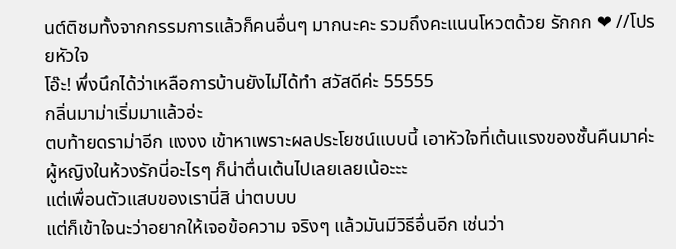นต์ติชมทั้งจากกรรมการแล้วก็คนอื่นๆ มากนะคะ รวมถึงคะแนนโหวตด้วย รักกก ❤ //โปรยหัวใจ
โอ๊ะ! พึ่งนึกได้ว่าเหลือการบ้านยังไม่ได้ทำ สวัสดีค่ะ 55555
กลิ่นมาม่าเริ่มมาแล้วอ่ะ
ตบท้ายดราม่าอีก แงงง เข้าหาเพราะผลประโยชน์แบบนี้ เอาหัวใจที่เต้นแรงของชั้นคืนมาค่ะ
ผู้หญิงในห้วงรักนี่อะไรๆ ก็น่าตื่นเต้นไปเลยเลยเน้อะะะ
แต่เพื่อนตัวแสบของเรานี่สิ น่าตบบบ
แต่ก็เข้าใจนะว่าอยากให้เจอข้อความ จริงๆ แล้วมันมีวิธีอื่นอีก เช่นว่า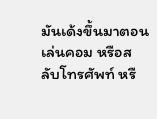มันเด้งขึ้นมาตอนเล่นคอม หรือสลับโทรศัพท์ หรื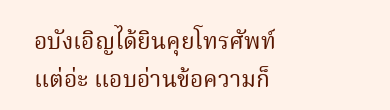อบังเอิญได้ยินคุยโทรศัพท์ แต่อ่ะ แอบอ่านข้อความก็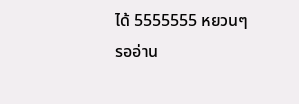ได้ 5555555 หยวนๆ
รออ่าน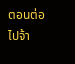ตอนต่อไปจ้า